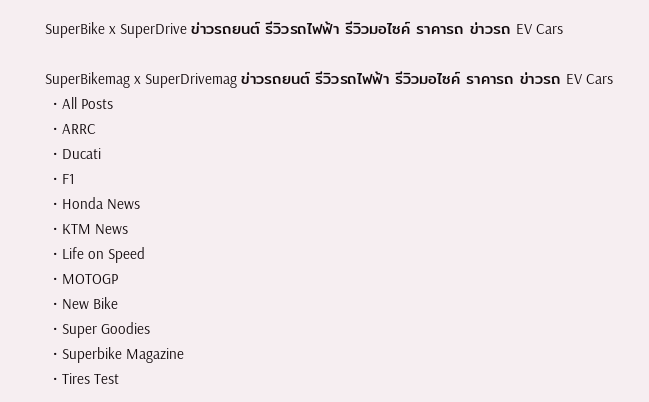SuperBike x SuperDrive ข่าวรถยนต์ รีวิวรถไฟฟ้า รีวิวมอไซค์ ราคารถ ข่าวรถ EV Cars

SuperBikemag x SuperDrivemag ข่าวรถยนต์ รีวิวรถไฟฟ้า รีวิวมอไซค์ ราคารถ ข่าวรถ EV Cars
  • All Posts
  • ARRC
  • Ducati
  • F1
  • Honda News
  • KTM News
  • Life on Speed
  • MOTOGP
  • New Bike
  • Super Goodies
  • Superbike Magazine
  • Tires Test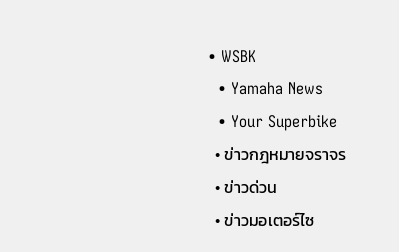• WSBK
  • Yamaha News
  • Your Superbike
  • ข่าวกฎหมายจราจร
  • ข่าวด่วน
  • ข่าวมอเตอร์ไซ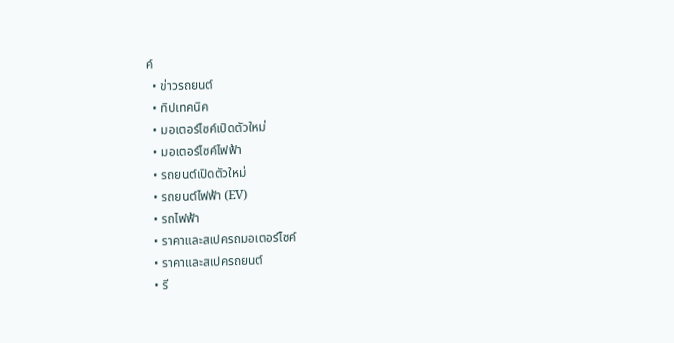ค์
  • ข่าวรถยนต์
  • ทิปเทคนิค
  • มอเตอร์ไซค์เปิดตัวใหม่
  • มอเตอร์ไซค์ไฟฟ้า
  • รถยนต์เปิดตัวใหม่
  • รถยนต์ไฟฟ้า (EV)
  • รถไฟฟ้า
  • ราคาและสเปครถมอเตอร์ไซค์
  • ราคาและสเปครถยนต์
  • รี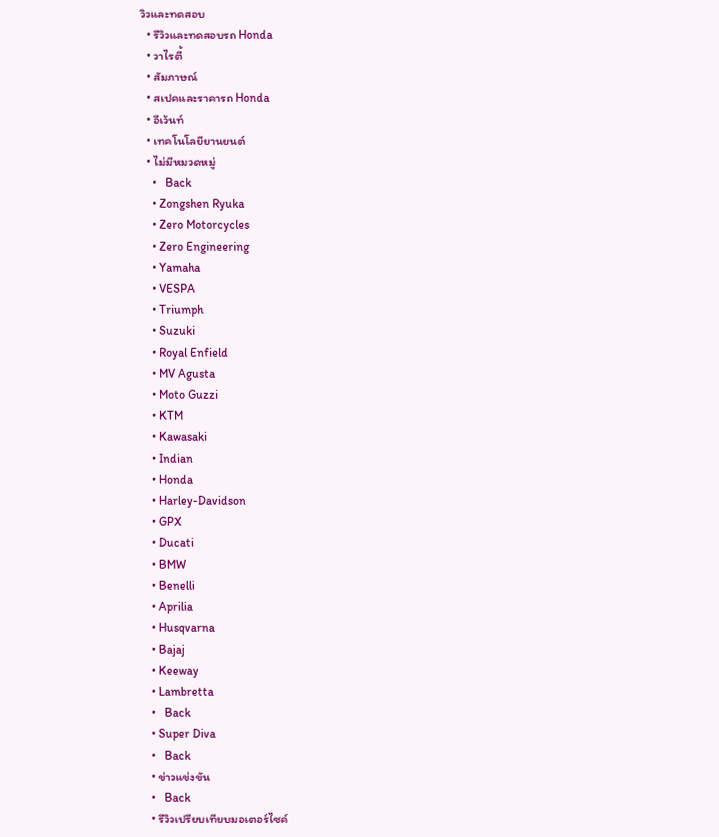วิวและทดสอบ
  • รีวิวและทดสอบรถ Honda
  • วาไรตี้
  • สัมภาษณ์
  • สเปคและราคารถ Honda
  • อีเว้นท์
  • เทคโนโลยียานยนต์
  • ไม่มีหมวดหมู่
    •   Back
    • Zongshen Ryuka
    • Zero Motorcycles
    • Zero Engineering
    • Yamaha
    • VESPA
    • Triumph
    • Suzuki
    • Royal Enfield
    • MV Agusta
    • Moto Guzzi
    • KTM
    • Kawasaki
    • Indian
    • Honda
    • Harley-Davidson
    • GPX
    • Ducati
    • BMW
    • Benelli
    • Aprilia
    • Husqvarna
    • Bajaj
    • Keeway
    • Lambretta
    •   Back
    • Super Diva
    •   Back
    • ข่าวแข่งขัน
    •   Back
    • รีวิวเปรียบเทียบมอเตอร์ไซค์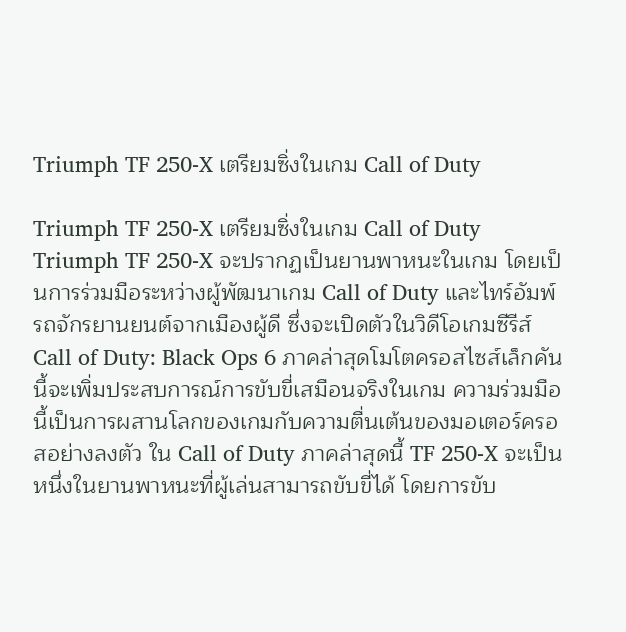Triumph TF 250-X เตรียมซิ่งในเกม Call of Duty

Triumph TF 250-X เตรียมซิ่งในเกม Call of Duty Triumph TF 250-X จะปรากฏเป็นยานพาหนะในเกม โดยเป็นการร่วมมือระหว่างผู้พัฒนาเกม Call of Duty และไทร์อัมพ์ รถจักรยานยนต์จากเมืองผู้ดี ซึ่งจะเปิดตัวในวิดีโอเกมซีรีส์ Call of Duty: Black Ops 6 ภาคล่าสุดโมโตครอสไซส์เล็กคันนี้จะเพิ่มประสบการณ์การขับขี่เสมือนจริงในเกม ความร่วมมือนี้เป็นการผสานโลกของเกมกับความตื่นเต้นของมอเตอร์ครอสอย่างลงตัว ใน Call of Duty ภาคล่าสุดนี้ TF 250-X จะเป็นหนึ่งในยานพาหนะที่ผู้เล่นสามารถขับขี่ได้ โดยการขับ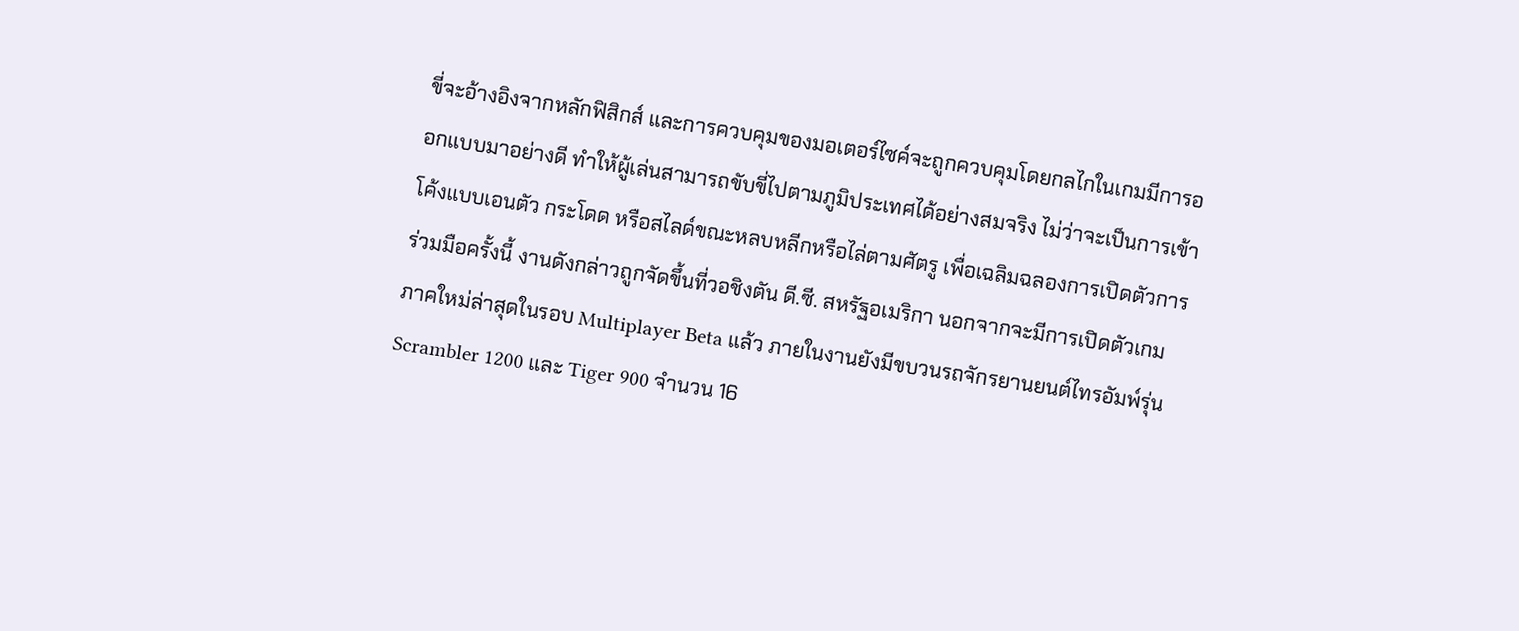ขี่จะอ้างอิงจากหลักฟิสิกส์ และการควบคุมของมอเตอร์ไซค์จะถูกควบคุมโดยกลไกในเกมมีการออกแบบมาอย่างดี ทำให้ผู้เล่นสามารถขับขี่ไปตามภูมิประเทศได้อย่างสมจริง ไม่ว่าจะเป็นการเข้าโค้งแบบเอนตัว กระโดด หรือสไลด์ขณะหลบหลีกหรือไล่ตามศัตรู เพื่อเฉลิมฉลองการเปิดตัวการร่วมมือครั้งนี้ งานดังกล่าวถูกจัดขึ้นที่วอชิงตัน ดี.ซี. สหรัฐอเมริกา นอกจากจะมีการเปิดตัวเกมภาคใหม่ล่าสุดในรอบ Multiplayer Beta แล้ว ภายในงานยังมีขบวนรถจักรยานยนต์ไทรอัมพ์รุ่น Scrambler 1200 และ Tiger 900 จำนวน 16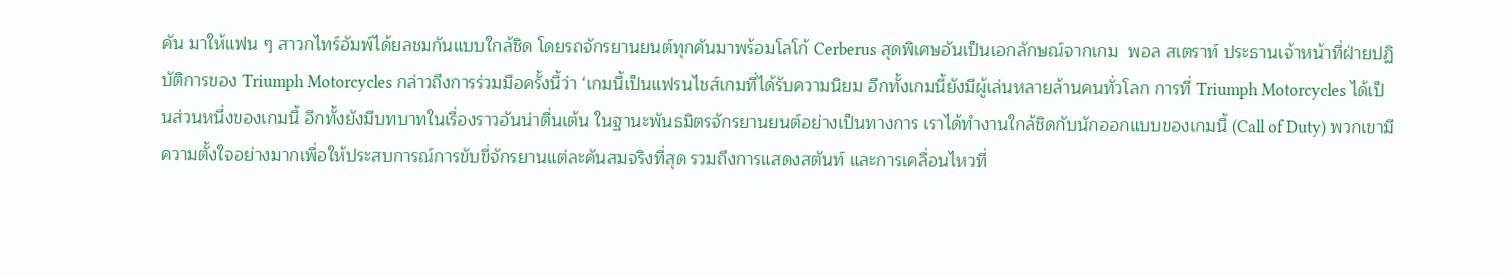คัน มาให้แฟน ๆ สาวกไทร์อัมพ์ได้ยลชมกันแบบใกล้ชิด โดยรถจักรยานยนต์ทุกคันมาพร้อมโลโก้ Cerberus สุดพิเศษอันเป็นเอกลักษณ์จากเกม  พอล สเตราท์ ประธานเจ้าหน้าที่ฝ่ายปฏิบัติการของ Triumph Motorcycles กล่าวถึงการร่วมมือครั้งนี้ว่า ‘เกมนี้เป็นแฟรนไชส์เกมที่ได้รับความนิยม อีกทั้งเกมนี้ยังมีผู้เล่นหลายล้านคนทั่วโลก การที่ Triumph Motorcycles ได้เป็นส่วนหนึ่งของเกมนี้ อีกทั้งยังมีบทบาทในเรื่องราวอันน่าตื่นเต้น ในฐานะพันธมิตรจักรยานยนต์อย่างเป็นทางการ เราได้ทำงานใกล้ชิดกับนักออกแบบของเกมนี้ (Call of Duty) พวกเขามีความตั้งใจอย่างมากเพื่อให้ประสบการณ์การขับขี่จักรยานแต่ละคันสมจริงที่สุด รวมถึงการแสดงสตันท์ และการเคลื่อนไหวที่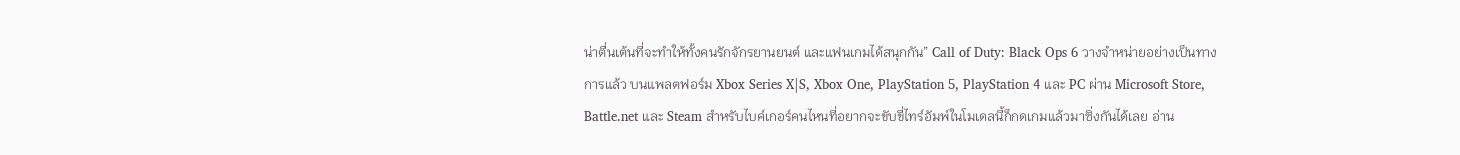น่าตื่นเต้นที่จะทำให้ทั้งคนรักจักรยานยนต์ และแฟนเกมได้สนุกกัน” Call of Duty: Black Ops 6 วางจำหน่ายอย่างเป็นทางการแล้ว บนแพลตฟอร์ม Xbox Series X|S, Xbox One, PlayStation 5, PlayStation 4 และ PC ผ่าน Microsoft Store, Battle.net และ Steam สำหรับไบค์เกอร์คนไหนที่อยากจะขับขี่ไทร์อัมพ์ในโมเดลนี้ก็กดเกมแล้วมาซิ่งกันได้เลย อ่าน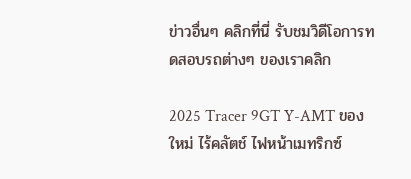ข่าวอื่นๆ คลิกที่นี่ รับชมวิดีโอการทดสอบรถต่างๆ ของเราคลิก

2025 Tracer 9GT Y-AMT ของใหม่ ไร้คลัตช์ ไฟหน้าเมทริกซ์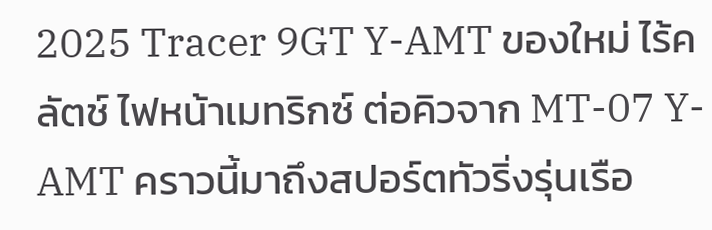2025 Tracer 9GT Y-AMT ของใหม่ ไร้คลัตช์ ไฟหน้าเมทริกซ์ ต่อคิวจาก MT-07 Y-AMT คราวนี้มาถึงสปอร์ตทัวริ่งรุ่นเรือ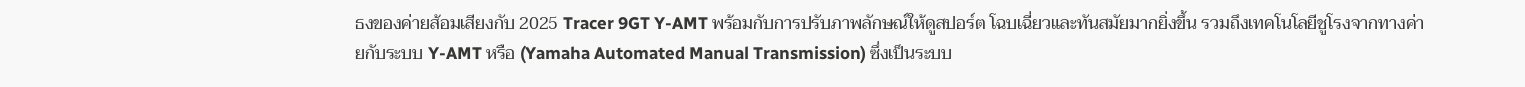ธงของค่ายส้อมเสียงกับ 2025 Tracer 9GT Y-AMT พร้อมกับการปรับภาพลักษณ์ให้ดูสปอร์ต โฉบเฉี่ยวและทันสมัยมากยิ่งขึ้น รวมถึงเทคโนโลยีชูโรงจากทางค่ายกับระบบ Y-AMT หรือ (Yamaha Automated Manual Transmission) ซึ่งเป็นระบบ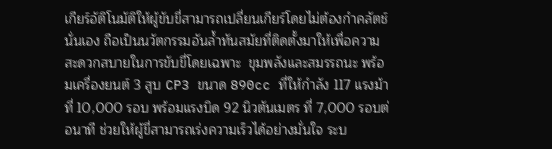เกียร์อัติโนมัติให้ผู้ขับขี่สามารถเปลี่ยนเกียร์โดยไม่ต้องกำคลัตช์นั่นเอง ถือเป็นนวัตกรรมอันล้ำทันสมัยที่ติดตั้งมาให้เพื่อความสะดวกสบายในการขับขี่โดยเฉพาะ  ขุมพลังและสมรรถนะ พร้อมเครื่องยนต์ 3 สูบ CP3 ขนาด 890cc ที่ให้กำลัง 117 แรงม้า ที่ 10,000 รอบ พร้อมแรงบิด 92 นิวตันเมตร ที่ 7,000 รอบต่อนาที ช่วยให้ผู้ขี่สามารถเร่งความเร็วได้อย่างมั่นใจ ระบ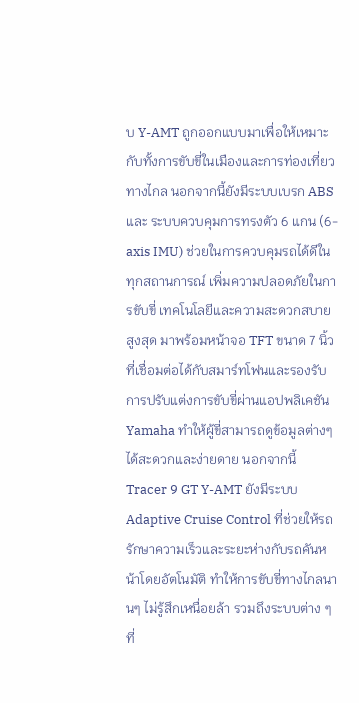บ Y-AMT ถูกออกแบบมาเพื่อให้เหมาะกับทั้งการขับขี่ในเมืองและการท่องเที่ยวทางไกล นอกจากนี้ยังมีระบบเบรก ABS และ ระบบควบคุมการทรงตัว 6 แกน (6-axis IMU) ช่วยในการควบคุมรถได้ดีในทุกสถานการณ์ เพิ่มความปลอดภัยในการขับขี่ เทคโนโลยีและความสะดวกสบายสูงสุด มาพร้อมหน้าจอ TFT ขนาด 7 นิ้วที่เชื่อมต่อได้กับสมาร์ทโฟนและรองรับการปรับแต่งการขับขี่ผ่านแอปพลิเคชัน Yamaha ทำให้ผู้ขี่สามารถดูข้อมูลต่างๆ ได้สะดวกและง่ายดาย นอกจากนี้ Tracer 9 GT Y-AMT ยังมีระบบ Adaptive Cruise Control ที่ช่วยให้รถรักษาความเร็วและระยะห่างกับรถคันหน้าโดยอัตโนมัติ ทำให้การขับขี่ทางไกลนานๆ ไม่รู้สึกเหนื่อยล้า รวมถึงระบบต่าง ๆ ที่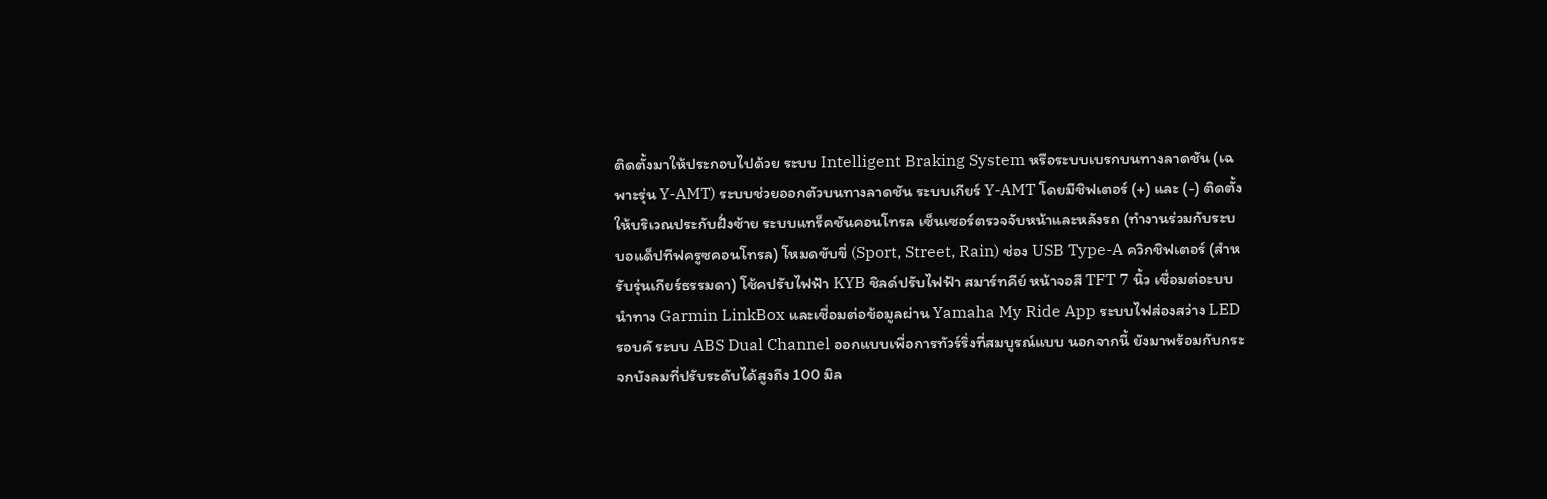ติดตั้งมาให้ประกอบไปด้วย ระบบ Intelligent Braking System หรือระบบเบรกบนทางลาดชัน (เฉพาะรุ่น Y-AMT) ระบบช่วยออกตัวบนทางลาดชัน ระบบเกียร์ Y-AMT โดยมีชิฟเตอร์ (+) และ (-) ติดตั้งให้บริเวณประกับฝั่งซ้าย ระบบแทร็คชันคอนโทรล เซ็นเซอร์ตรวจจับหน้าและหลังรถ (ทำงานร่วมกับระบบอแด็ปทีฟครูซคอนโทรล) โหมดขับขี่ (Sport, Street, Rain) ช่อง USB Type-A ควิกชิฟเตอร์ (สำหรับรุ่นเกียร์ธรรมดา) โช้คปรับไฟฟ้า KYB ชิลด์ปรับไฟฟ้า สมาร์ทคีย์ หน้าจอสี TFT 7 นิ้ว เชื่อมต่อะบบนำทาง Garmin LinkBox และเชื่อมต่อข้อมูลผ่าน Yamaha My Ride App ระบบไฟส่องสว่าง LED รอบคั ระบบ ABS Dual Channel ออกแบบเพื่อการทัวร์ริ่งที่สมบูรณ์แบบ นอกจากนี้ ยังมาพร้อมกับกระจกบังลมที่ปรับระดับได้สูงถึง 100 มิล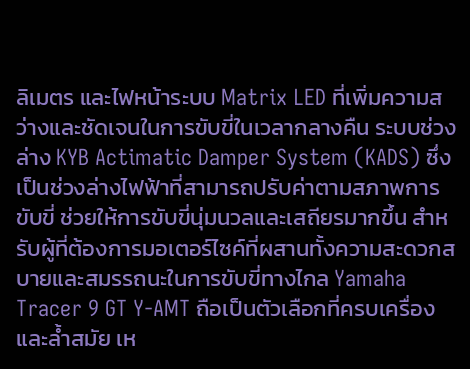ลิเมตร และไฟหน้าระบบ Matrix LED ที่เพิ่มความสว่างและชัดเจนในการขับขี่ในเวลากลางคืน ระบบช่วงล่าง KYB Actimatic Damper System (KADS) ซึ่งเป็นช่วงล่างไฟฟ้าที่สามารถปรับค่าตามสภาพการขับขี่ ช่วยให้การขับขี่นุ่มนวลและเสถียรมากขึ้น สำหรับผู้ที่ต้องการมอเตอร์ไซค์ที่ผสานทั้งความสะดวกสบายและสมรรถนะในการขับขี่ทางไกล Yamaha Tracer 9 GT Y-AMT ถือเป็นตัวเลือกที่ครบเครื่องและล้ำสมัย เห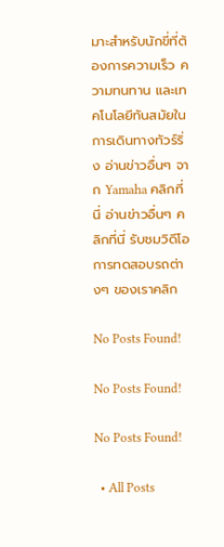มาะสำหรับนักขี่ที่ต้องการความเร็ว ความทนทาน และเทคโนโลยีทันสมัยในการเดินทางทัวร์ริ่ง อ่านข่าวอื่นๆ จาก Yamaha คลิกที่นี่ อ่านข่าวอื่นๆ คลิกที่นี่ รับชมวิดีโอการทดสอบรถต่างๆ ของเราคลิก

No Posts Found!

No Posts Found!

No Posts Found!

  • All Posts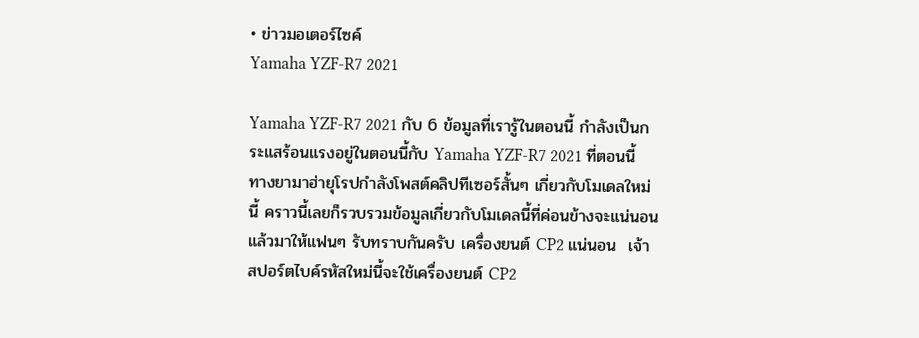• ข่าวมอเตอร์ไซค์
Yamaha YZF-R7 2021

Yamaha YZF-R7 2021 กับ 6 ข้อมูลที่เรารู้ในตอนนี้ กำลังเป็นกระแสร้อนแรงอยู่ในตอนนี้กับ Yamaha YZF-R7 2021 ที่ตอนนี้ทางยามาฮ่ายุโรปกำลังโพสต์คลิปทีเซอร์สั้นๆ เกี่ยวกับโมเดลใหม่นี้ คราวนี้เลยก็รวบรวมข้อมูลเกี่ยวกับโมเดลนี้ที่ค่อนข้างจะแน่นอนแล้วมาให้แฟนๆ รับทราบกันครับ เครื่องยนต์ CP2 แน่นอน  เจ้าสปอร์ตไบค์รหัสใหม่นี้จะใช้เครื่องยนต์ CP2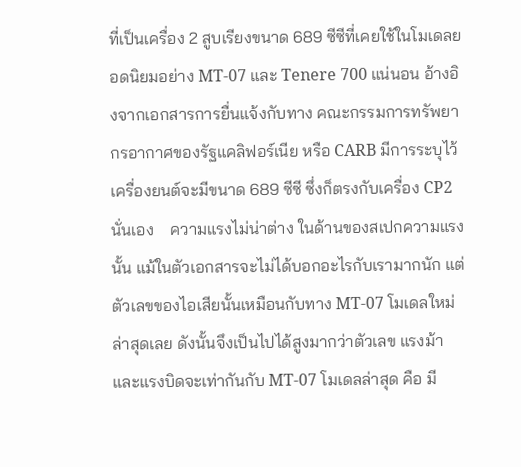ที่เป็นเครื่อง 2 สูบเรียงขนาด 689 ซีซีที่เคยใช้ในโมเดลยอดนิยมอย่าง MT-07 และ Tenere 700 แน่นอน อ้างอิงจากเอกสารการยื่นแจ้งกับทาง คณะกรรมการทรัพยากรอากาศของรัฐแคลิฟอร์เนีย หรือ CARB มีการระบุไว้เครื่องยนต์จะมีขนาด 689 ซีซี ซึ่งก็ตรงกับเครื่อง CP2 นั่นเอง    ความแรงไม่น่าต่าง ในด้านของสเปกความแรงนั้น แม้ในตัวเอกสารจะไม่ได้บอกอะไรกับเรามากนัก แต่ตัวเลขของไอเสียนั้นเหมือนกับทาง MT-07 โมเดลใหม่ล่าสุดเลย ดังนั้นจึงเป็นไปได้สูงมากว่าตัวเลข แรงม้า และแรงบิดจะเท่ากันกับ MT-07 โมเดลล่าสุด คือ มี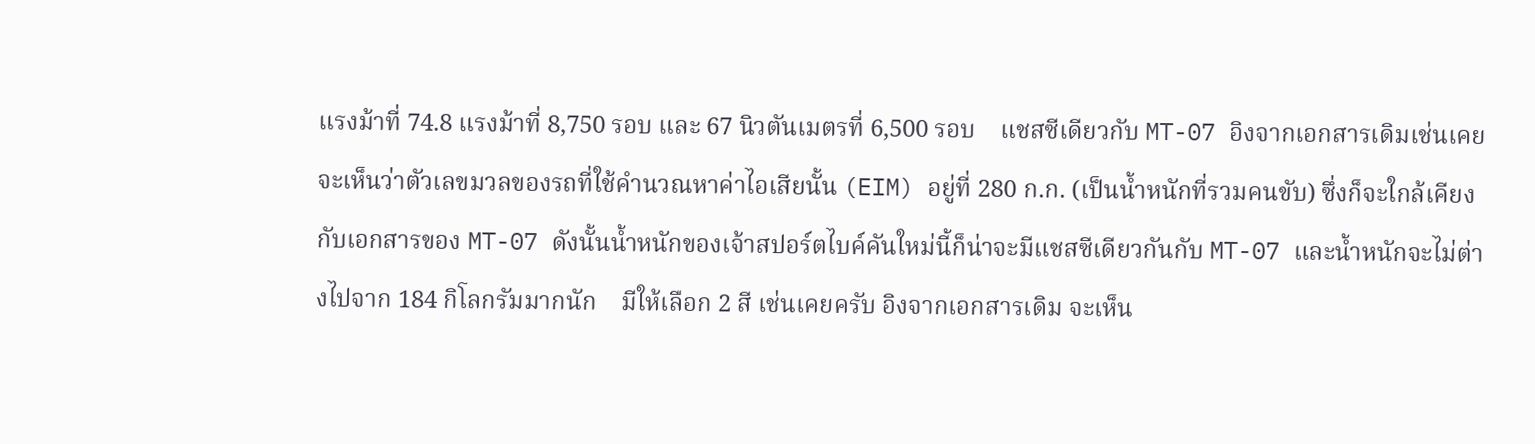แรงม้าที่ 74.8 แรงม้าที่ 8,750 รอบ และ 67 นิวตันเมตรที่ 6,500 รอบ    แชสซีเดียวกับ MT-07 อิงจากเอกสารเดิมเช่นเคย จะเห็นว่าตัวเลขมวลของรถที่ใช้คำนวณหาค่าไอเสียนั้น (EIM) อยู่ที่ 280 ก.ก. (เป็นน้ำหนักที่รวมคนขับ) ซึ่งก็จะใกล้เคียงกับเอกสารของ MT-07 ดังนั้นน้ำหนักของเจ้าสปอร์ตไบค์คันใหม่นี้ก็น่าจะมีแชสซีเดียวกันกับ MT-07 และน้ำหนักจะไม่ต่างไปจาก 184 กิโลกรัมมากนัก    มีให้เลือก 2 สี เช่นเคยครับ อิงจากเอกสารเดิม จะเห็น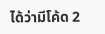ได้ว่ามีโค้ด 2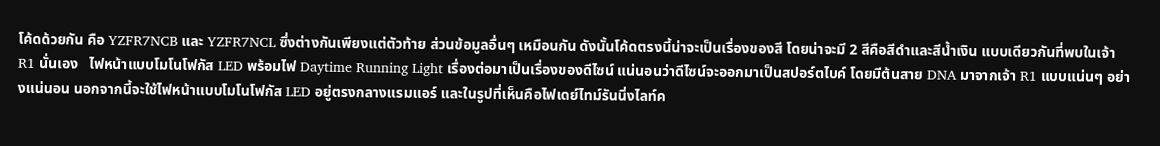โค้ดด้วยกัน คือ YZFR7NCB และ YZFR7NCL ซึ่งต่างกันเพียงแต่ตัวท้าย ส่วนข้อมูลอื่นๆ เหมือนกัน ดังนั้นโค้ดตรงนี้น่าจะเป็นเรื่องของสี โดยน่าจะมี 2 สีคือสีดำและสีน้ำเงิน แบบเดียวกันที่พบในเจ้า R1 นั่นเอง   ไฟหน้าแบบโมโนโฟกัส LED พร้อมไฟ Daytime Running Light เรื่องต่อมาเป็นเรื่องของดีไซน์ แน่นอนว่าดีไซน์จะออกมาเป็นสปอร์ตไบค์ โดยมีต้นสาย DNA มาจากเจ้า R1 แบบแน่นๆ อย่างแน่นอน นอกจากนี้จะใช้ไฟหน้าแบบโมโนโฟกัส LED อยู่ตรงกลางแรมแอร์ และในรูปที่เห็นคือไฟเดย์ไทม์รันนิ่งไลท์ค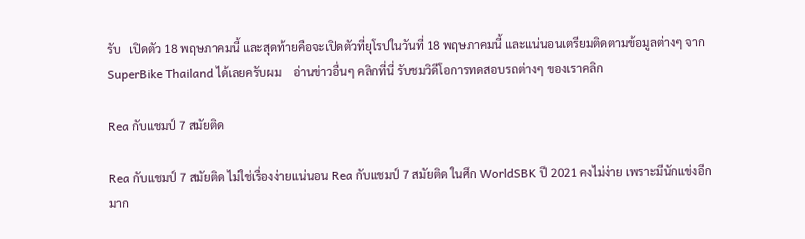รับ   เปิดตัว 18 พฤษภาคมนี้ และสุดท้ายคือจะเปิดตัวที่ยุโรปในวันที่ 18 พฤษภาคมนี้ และแน่นอนเตรียมติดตามข้อมูลต่างๆ จาก SuperBike Thailand ได้เลยครับผม    อ่านข่าวอื่นๆ คลิกที่นี่ รับชมวิดีโอการทดสอบรถต่างๆ ของเราคลิก

Rea กับแชมป์ 7 สมัยติด

Rea กับแชมป์ 7 สมัยติด ไม่ใช่เรื่องง่ายแน่นอน Rea กับแชมป์ 7 สมัยติด ในศึก WorldSBK ปี 2021 คงไม่ง่าย เพราะมีนักแข่งอีกมาก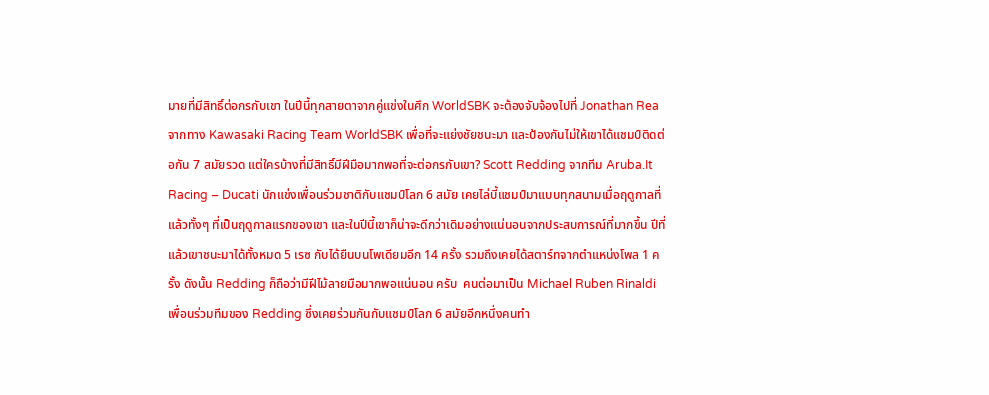มายที่มีสิทธิ์ต่อกรกับเขา ในปีนี้ทุกสายตาจากคู่แข่งในศึก WorldSBK จะต้องจับจ้องไปที่ Jonathan Rea จากทาง Kawasaki Racing Team WorldSBK เพื่อที่จะแย่งชัยชนะมา และป้องกันไม่ให้เขาได้แชมป์ติดต่อกัน 7 สมัยรวด แต่ใครบ้างที่มีสิทธิ์มีฝีมือมากพอที่จะต่อกรกับเขา? Scott Redding จากทีม Aruba.It Racing – Ducati นักแข่งเพื่อนร่วมชาติกับแชมป์โลก 6 สมัย เคยไล่บี้แชมป์มาแบบทุกสนามเมื่อฤดูกาลที่แล้วทั้งๆ ที่เป็นฤดูกาลแรกของเขา และในปีนี้เขาก็น่าจะดีกว่าเดิมอย่างแน่นอนจากประสบการณ์ที่มากขึ้น ปีที่แล้วเขาชนะมาได้ทั้งหมด 5 เรซ กับได้ยืนบนโพเดียมอีก 14 ครั้ง รวมถึงเคยได้สตาร์ทจากตำแหน่งโพล 1 ครั้ง ดังนั้น Redding ก็ถือว่ามีฝีไม้ลายมือมากพอแน่นอน ครับ  คนต่อมาเป็น Michael Ruben Rinaldi เพื่อนร่วมทีมของ Redding ซึ่งเคยร่วมกันกับแชมป์โลก 6 สมัยอีกหนึ่งคนทำ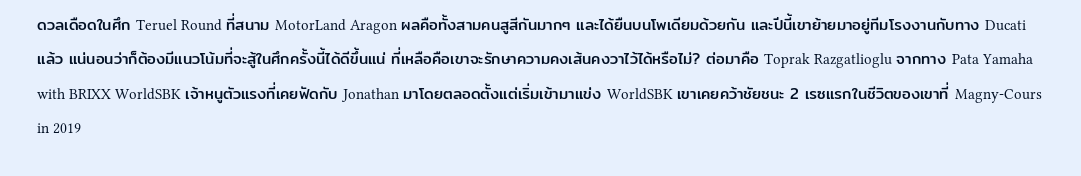ดวลเดือดในศึก Teruel Round ที่สนาม MotorLand Aragon ผลคือทั้งสามคนสูสีกันมากๆ และได้ยืนบนโพเดียมด้วยกัน และปีนี้เขาย้ายมาอยู่ทีมโรงงานกับทาง Ducati แล้ว แน่นอนว่าก็ต้องมีแนวโน้มที่จะสู้ในศึกครั้งนี้ได้ดีขึ้นแน่ ที่เหลือคือเขาจะรักษาความคงเส้นคงวาไว้ได้หรือไม่? ต่อมาคือ Toprak Razgatlioglu จากทาง Pata Yamaha with BRIXX WorldSBK เจ้าหนูตัวแรงที่เคยฟัดกับ Jonathan มาโดยตลอดตั้งแต่เริ่มเข้ามาแข่ง WorldSBK เขาเคยคว้าชัยชนะ 2 เรซแรกในชีวิตของเขาที่ Magny-Cours in 2019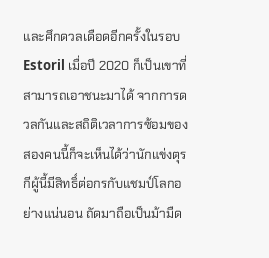และศึกดวลเดือดอีกครั้งในรอบ Estoril เมื่อปี 2020 ก็เป็นเขาที่สามารถเอาชนะมาได้ จากการดวลกันและสถิติเวลาการซ้อมของสองคนนี้ก็จะเห็นได้ว่านักแข่งตุรกีผู้นี้มีสิทธิ์ต่อกรกับแชมป์โลกอย่างแน่นอน ถัดมาถือเป็นม้ามืด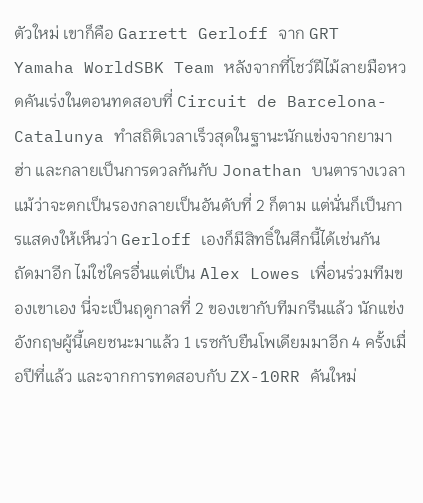ตัวใหม่ เขาก็คือ Garrett Gerloff จาก GRT Yamaha WorldSBK Team หลังจากที่โชว์ฝีไม้ลายมือหวดคันเร่งในตอนทดสอบที่ Circuit de Barcelona-Catalunya ทำสถิติเวลาเร็วสุดในฐานะนักแข่งจากยามาฮ่า และกลายเป็นการดวลกันกับ Jonathan บนตารางเวลา แม้ว่าจะตกเป็นรองกลายเป็นอันดับที่ 2 ก็ตาม แต่นั่นก็เป็นการแสดงให้เห็นว่า Gerloff เองก็มีสิทธิ์ในศึกนี้ได้เช่นกัน  ถัดมาอีก ไม่ใช่ใครอื่นแต่เป็น Alex Lowes เพื่อนร่วมทีมของเขาเอง นี่จะเป็นฤดูกาลที่ 2 ของเขากับทีมกรีนแล้ว นักแข่งอังกฤษผู้นี้เคยชนะมาแล้ว 1 เรซกับยืนโพเดียมมาอีก 4 ครั้งเมื่อปีที่แล้ว และจากการทดสอบกับ ZX-10RR คันใหม่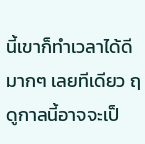นี้เขาก็ทำเวลาได้ดีมากๆ เลยทีเดียว ฤดูกาลนี้อาจจะเป็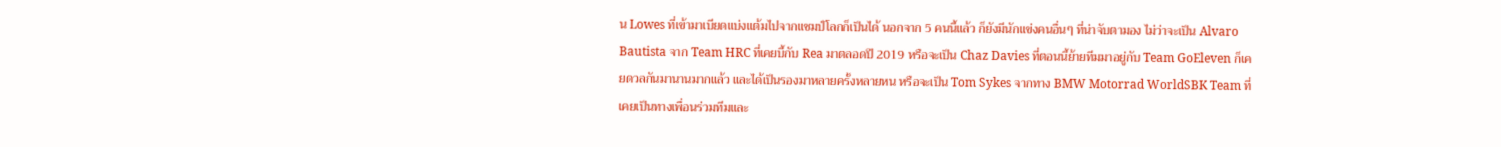น Lowes ที่เข้ามาเบียดแบ่งแต้มไปจากแชมป์โลกก็เป็นได้ นอกจาก 5 คนนี้แล้ว ก็ยังมีนักแข่งคนอื่นๆ ที่น่าจับตามอง ไม่ว่าจะเป็น Alvaro Bautista จาก Team HRC ที่เคยบี้กับ Rea มาตลอดปี 2019 หรือจะเป็น Chaz Davies ที่ตอนนี้ย้ายทีมมาอยู่กับ Team GoEleven ก็เคยดวลกันมานานมากแล้ว และได้เป็นรองมาหลายครั้งหลายหน หรือจะเป็น Tom Sykes จากทาง BMW Motorrad WorldSBK Team ที่เคยเป็นทางเพื่อนร่วมทีมและ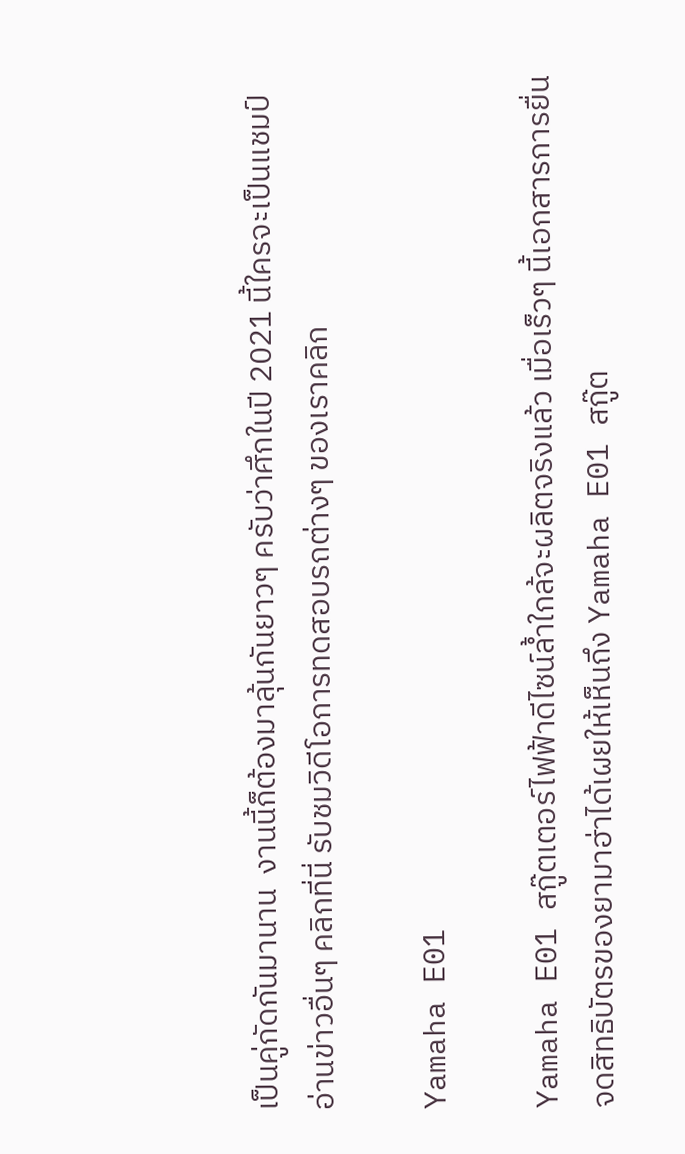เป็นคู่กัดกันมานาน  งานนี้ก็ต้องมาลุ้นกันยาวๆ ครับว่าศึกในปี 2021 นี้ใครจะเป็นแชมป์ อ่านข่าวอื่นๆ คลิกที่นี่ รับชมวิดีโอการทดสอบรถต่างๆ ของเราคลิก

Yamaha E01

Yamaha E01 สกู๊ตเตอร์ไฟฟ้าดีไซน์ล้ำใกล้จะผลิตจริงแล้ว เมื่อเร็วๆ นี้เอกสารการยื่นจดสิทธิบัตรของยามาฮ่าได้เผยให้เห็นถึง Yamaha E01 สกู๊ต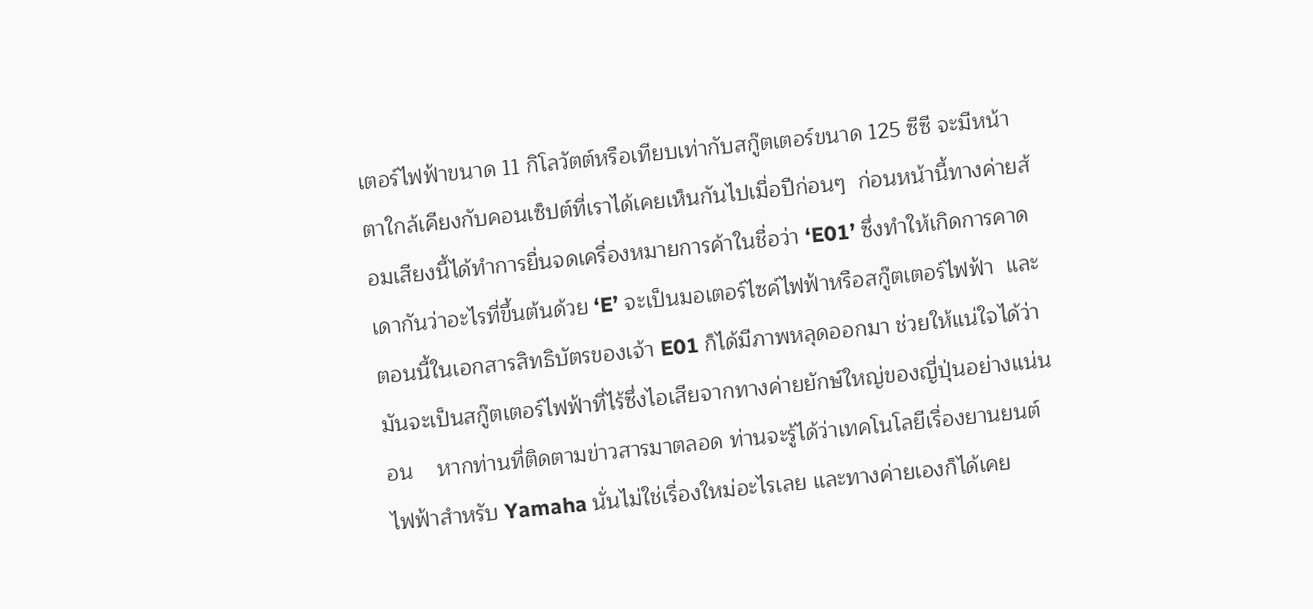เตอร์ไฟฟ้าขนาด 11 กิโลวัตต์หรือเทียบเท่ากับสกู๊ตเตอร์ขนาด 125 ซีซี จะมีหน้าตาใกล้เคียงกับคอนเซ็ปต์ที่เราได้เคยเห็นกันไปเมื่อปีก่อนๆ  ก่อนหน้านี้ทางค่ายส้อมเสียงนี้ได้ทำการยื่นจดเครื่องหมายการค้าในชื่อว่า ‘E01’ ซึ่งทำให้เกิดการคาดเดากันว่าอะไรที่ขึ้นต้นด้วย ‘E’ จะเป็นมอเตอร์ไซค์ไฟฟ้าหรือสกู๊ตเตอร์ไฟฟ้า  และตอนนี้ในเอกสารสิทธิบัตรของเจ้า E01 ก็ได้มีภาพหลุดออกมา ช่วยให้แน่ใจได้ว่ามันจะเป็นสกู๊ตเตอร์ไฟฟ้าที่ไร้ซึ่งไอเสียจากทางค่ายยักษ์ใหญ่ของญี่ปุ่นอย่างแน่นอน    หากท่านที่ติดตามข่าวสารมาตลอด ท่านจะรู้ได้ว่าเทคโนโลยีเรื่องยานยนต์ไฟฟ้าสำหรับ Yamaha นั่นไม่ใช่เรื่องใหม่อะไรเลย และทางค่ายเองก็ได้เคย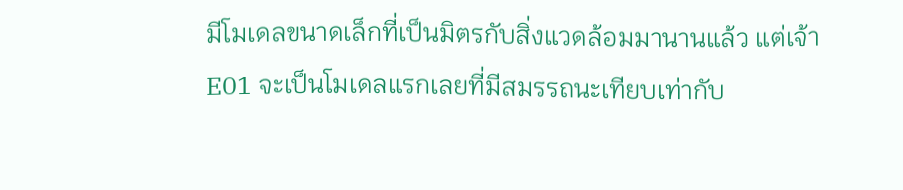มีโมเดลขนาดเล็กที่เป็นมิตรกับสิ่งแวดล้อมมานานแล้ว แต่เจ้า E01 จะเป็นโมเดลแรกเลยที่มีสมรรถนะเทียบเท่ากับ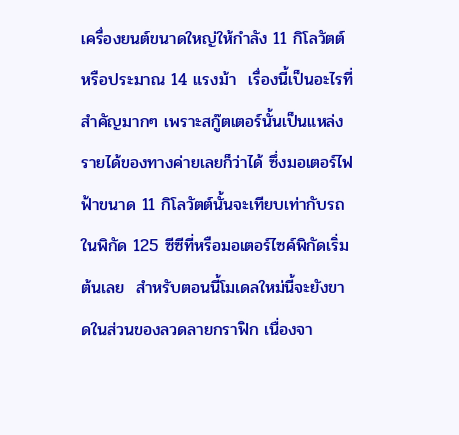เครื่องยนต์ขนาดใหญ่ให้กำลัง 11 กิโลวัตต์หรือประมาณ 14 แรงม้า  เรื่องนี้เป็นอะไรที่สำคัญมากๆ เพราะสกู๊ตเตอร์นั้นเป็นแหล่งรายได้ของทางค่ายเลยก็ว่าได้ ซึ่งมอเตอร์ไฟฟ้าขนาด 11 กิโลวัตต์นั้นจะเทียบเท่ากับรถในพิกัด 125 ซีซีที่หรือมอเตอร์ไซค์พิกัดเริ่มต้นเลย  สำหรับตอนนี้โมเดลใหม่นี้จะยังขาดในส่วนของลวดลายกราฟิก เนื่องจา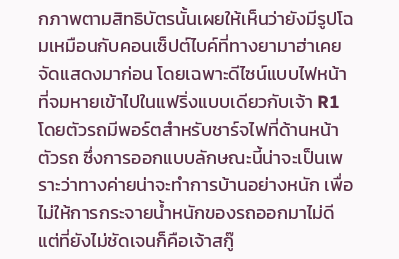กภาพตามสิทธิบัตรนั้นเผยให้เห็นว่ายังมีรูปโฉมเหมือนกับคอนเซ็ปต์ไบค์ที่ทางยามาฮ่าเคยจัดแสดงมาก่อน โดยเฉพาะดีไซน์แบบไฟหน้าที่จมหายเข้าไปในแฟริ่งแบบเดียวกับเจ้า R1  โดยตัวรถมีพอร์ตสำหรับชาร์จไฟที่ด้านหน้าตัวรถ ซึ่งการออกแบบลักษณะนี้น่าจะเป็นเพราะว่าทางค่ายน่าจะทำการบ้านอย่างหนัก เพื่อไม่ให้การกระจายน้ำหนักของรถออกมาไม่ดี  แต่ที่ยังไม่ชัดเจนก็คือเจ้าสกู๊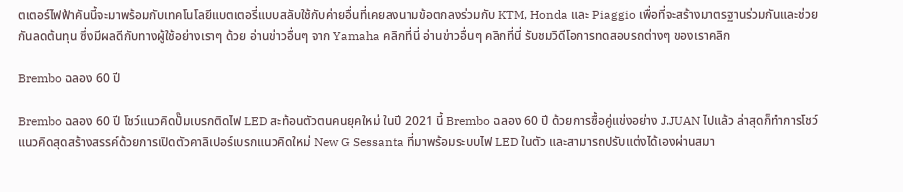ตเตอร์ไฟฟ้าคันนี้จะมาพร้อมกับเทคโนโลยีแบตเตอรี่แบบสลับใช้กับค่ายอื่นที่เคยลงนามข้อตกลงร่วมกับ KTM, Honda และ Piaggio เพื่อที่จะสร้างมาตรฐานร่วมกันและช่วยกันลดต้นทุน ซึ่งมีผลดีกับทางผู้ใช้อย่างเราๆ ด้วย อ่านข่าวอื่นๆ จาก Yamaha คลิกที่นี่ อ่านข่าวอื่นๆ คลิกที่นี่ รับชมวิดีโอการทดสอบรถต่างๆ ของเราคลิก

Brembo ฉลอง 60 ปี

Brembo ฉลอง 60 ปี โชว์แนวคิดปั๊มเบรกติดไฟ LED สะท้อนตัวตนคนยุคใหม่ ในปี 2021 นี้ Brembo ฉลอง 60 ปี ด้วยการซื้อคู่แข่งอย่าง J.JUAN ไปแล้ว ล่าสุดก็ทำการโชว์แนวคิดสุดสร้างสรรค์ด้วยการเปิดตัวคาลิเปอร์เบรกแนวคิดใหม่ New G Sessanta ที่มาพร้อมระบบไฟ LED ในตัว และสามารถปรับแต่งได้เองผ่านสมา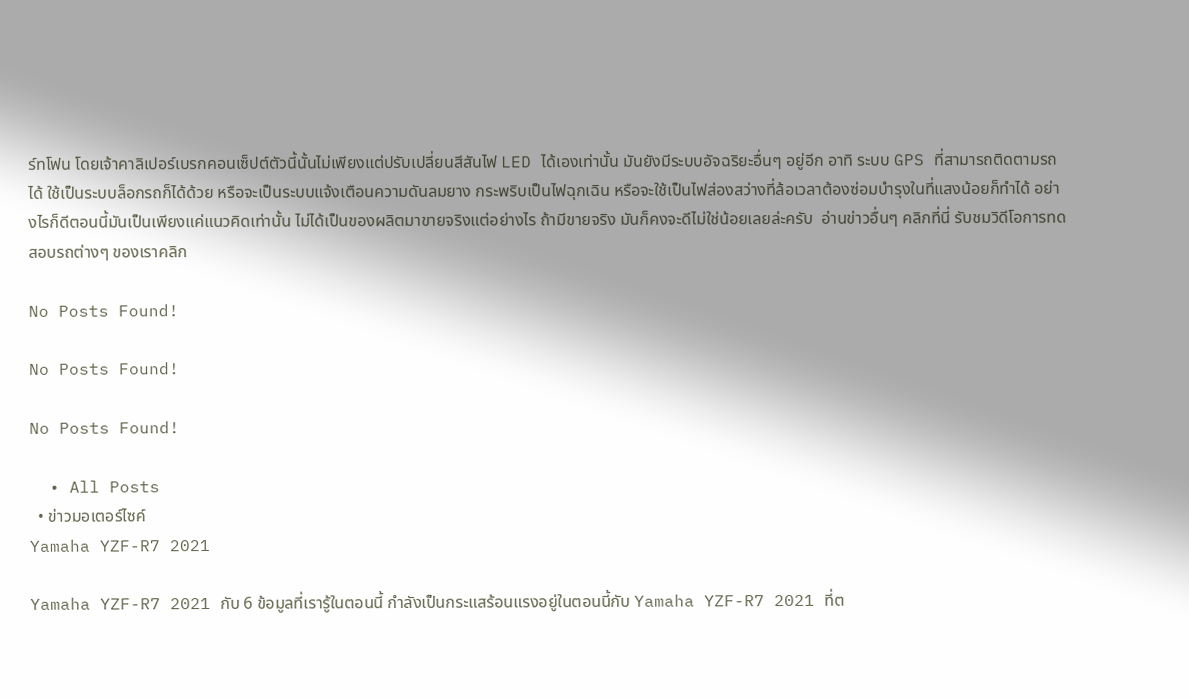ร์ทโฟน โดยเจ้าคาลิเปอร์เบรกคอนเซ็ปต์ตัวนี้นั้นไม่เพียงแต่ปรับเปลี่ยนสีสันไฟ LED ได้เองเท่านั้น มันยังมีระบบอัจฉริยะอื่นๆ อยู่อีก อาทิ ระบบ GPS ที่สามารถติดตามรถได้ ใช้เป็นระบบล็อกรถก็ได้ด้วย หรือจะเป็นระบบแจ้งเตือนความดันลมยาง กระพริบเป็นไฟฉุกเฉิน หรือจะใช้เป็นไฟส่องสว่างที่ล้อเวลาต้องซ่อมบำรุงในที่แสงน้อยก็ทำได้ อย่างไรก็ดีตอนนี้มันเป็นเพียงแค่แนวคิดเท่านั้น ไม่ได้เป็นของผลิตมาขายจริงแต่อย่างไร ถ้ามีขายจริง มันก็คงจะดีไม่ใช่น้อยเลยล่ะครับ  อ่านข่าวอื่นๆ คลิกที่นี่ รับชมวิดีโอการทดสอบรถต่างๆ ของเราคลิก

No Posts Found!

No Posts Found!

No Posts Found!

  • All Posts
  • ข่าวมอเตอร์ไซค์
Yamaha YZF-R7 2021

Yamaha YZF-R7 2021 กับ 6 ข้อมูลที่เรารู้ในตอนนี้ กำลังเป็นกระแสร้อนแรงอยู่ในตอนนี้กับ Yamaha YZF-R7 2021 ที่ต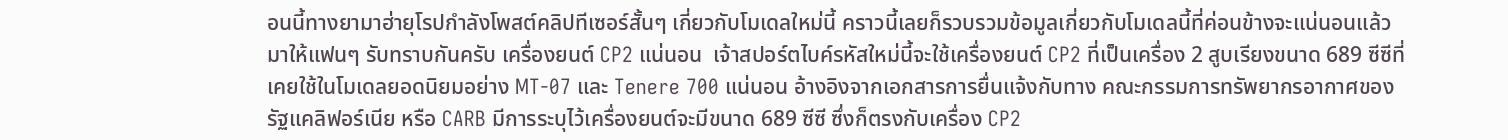อนนี้ทางยามาฮ่ายุโรปกำลังโพสต์คลิปทีเซอร์สั้นๆ เกี่ยวกับโมเดลใหม่นี้ คราวนี้เลยก็รวบรวมข้อมูลเกี่ยวกับโมเดลนี้ที่ค่อนข้างจะแน่นอนแล้วมาให้แฟนๆ รับทราบกันครับ เครื่องยนต์ CP2 แน่นอน  เจ้าสปอร์ตไบค์รหัสใหม่นี้จะใช้เครื่องยนต์ CP2 ที่เป็นเครื่อง 2 สูบเรียงขนาด 689 ซีซีที่เคยใช้ในโมเดลยอดนิยมอย่าง MT-07 และ Tenere 700 แน่นอน อ้างอิงจากเอกสารการยื่นแจ้งกับทาง คณะกรรมการทรัพยากรอากาศของรัฐแคลิฟอร์เนีย หรือ CARB มีการระบุไว้เครื่องยนต์จะมีขนาด 689 ซีซี ซึ่งก็ตรงกับเครื่อง CP2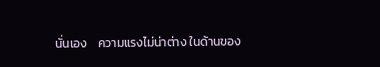นั่นเอง    ความแรงไม่น่าต่าง ในด้านของ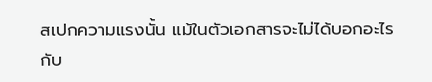สเปกความแรงนั้น แม้ในตัวเอกสารจะไม่ได้บอกอะไรกับ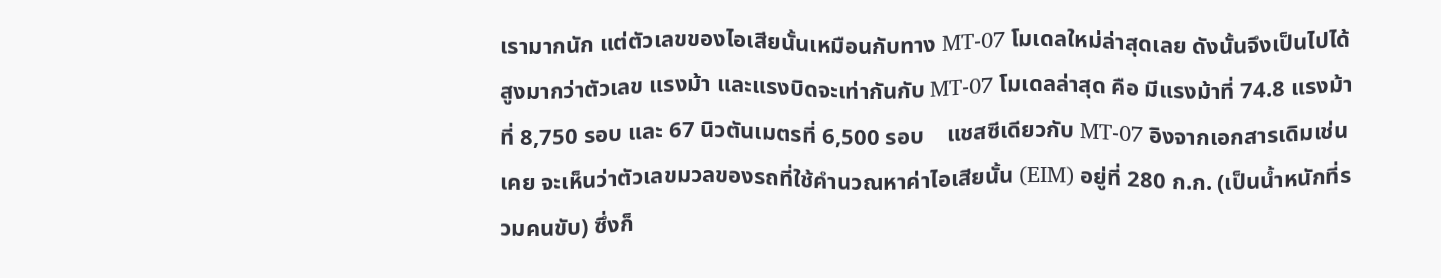เรามากนัก แต่ตัวเลขของไอเสียนั้นเหมือนกับทาง MT-07 โมเดลใหม่ล่าสุดเลย ดังนั้นจึงเป็นไปได้สูงมากว่าตัวเลข แรงม้า และแรงบิดจะเท่ากันกับ MT-07 โมเดลล่าสุด คือ มีแรงม้าที่ 74.8 แรงม้าที่ 8,750 รอบ และ 67 นิวตันเมตรที่ 6,500 รอบ    แชสซีเดียวกับ MT-07 อิงจากเอกสารเดิมเช่นเคย จะเห็นว่าตัวเลขมวลของรถที่ใช้คำนวณหาค่าไอเสียนั้น (EIM) อยู่ที่ 280 ก.ก. (เป็นน้ำหนักที่รวมคนขับ) ซึ่งก็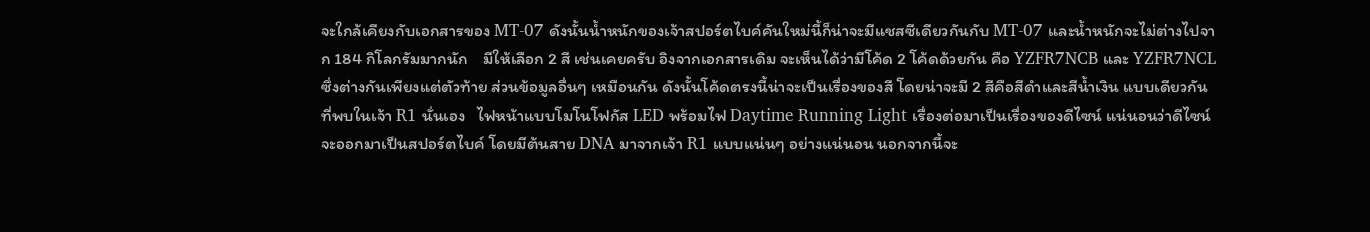จะใกล้เคียงกับเอกสารของ MT-07 ดังนั้นน้ำหนักของเจ้าสปอร์ตไบค์คันใหม่นี้ก็น่าจะมีแชสซีเดียวกันกับ MT-07 และน้ำหนักจะไม่ต่างไปจาก 184 กิโลกรัมมากนัก    มีให้เลือก 2 สี เช่นเคยครับ อิงจากเอกสารเดิม จะเห็นได้ว่ามีโค้ด 2 โค้ดด้วยกัน คือ YZFR7NCB และ YZFR7NCL ซึ่งต่างกันเพียงแต่ตัวท้าย ส่วนข้อมูลอื่นๆ เหมือนกัน ดังนั้นโค้ดตรงนี้น่าจะเป็นเรื่องของสี โดยน่าจะมี 2 สีคือสีดำและสีน้ำเงิน แบบเดียวกันที่พบในเจ้า R1 นั่นเอง   ไฟหน้าแบบโมโนโฟกัส LED พร้อมไฟ Daytime Running Light เรื่องต่อมาเป็นเรื่องของดีไซน์ แน่นอนว่าดีไซน์จะออกมาเป็นสปอร์ตไบค์ โดยมีต้นสาย DNA มาจากเจ้า R1 แบบแน่นๆ อย่างแน่นอน นอกจากนี้จะ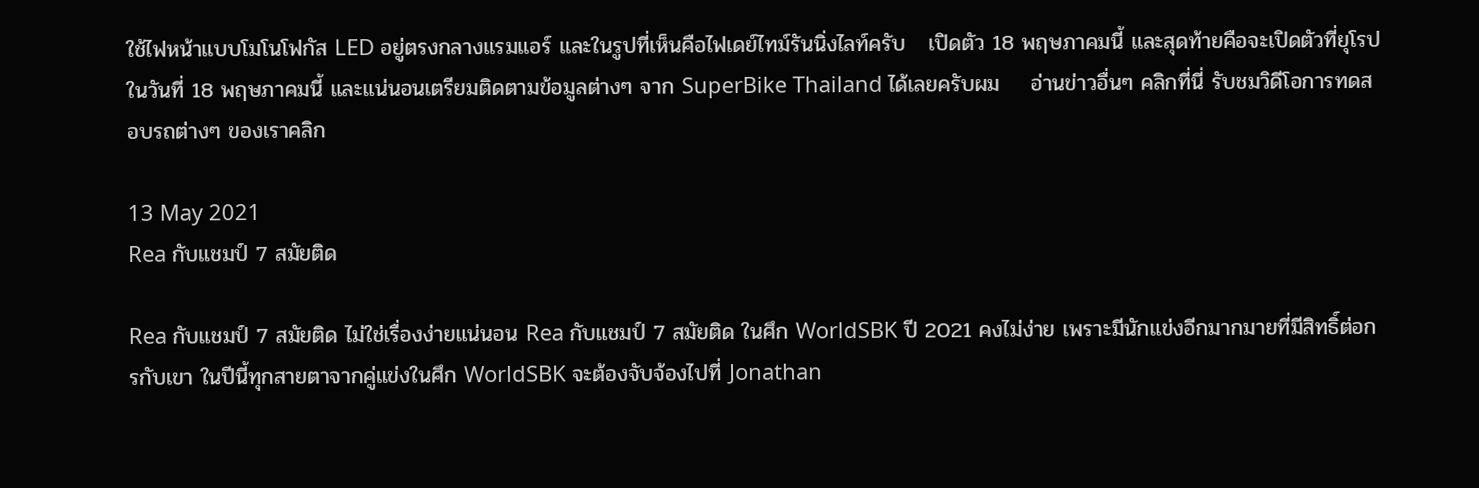ใช้ไฟหน้าแบบโมโนโฟกัส LED อยู่ตรงกลางแรมแอร์ และในรูปที่เห็นคือไฟเดย์ไทม์รันนิ่งไลท์ครับ   เปิดตัว 18 พฤษภาคมนี้ และสุดท้ายคือจะเปิดตัวที่ยุโรปในวันที่ 18 พฤษภาคมนี้ และแน่นอนเตรียมติดตามข้อมูลต่างๆ จาก SuperBike Thailand ได้เลยครับผม    อ่านข่าวอื่นๆ คลิกที่นี่ รับชมวิดีโอการทดสอบรถต่างๆ ของเราคลิก

13 May 2021
Rea กับแชมป์ 7 สมัยติด

Rea กับแชมป์ 7 สมัยติด ไม่ใช่เรื่องง่ายแน่นอน Rea กับแชมป์ 7 สมัยติด ในศึก WorldSBK ปี 2021 คงไม่ง่าย เพราะมีนักแข่งอีกมากมายที่มีสิทธิ์ต่อกรกับเขา ในปีนี้ทุกสายตาจากคู่แข่งในศึก WorldSBK จะต้องจับจ้องไปที่ Jonathan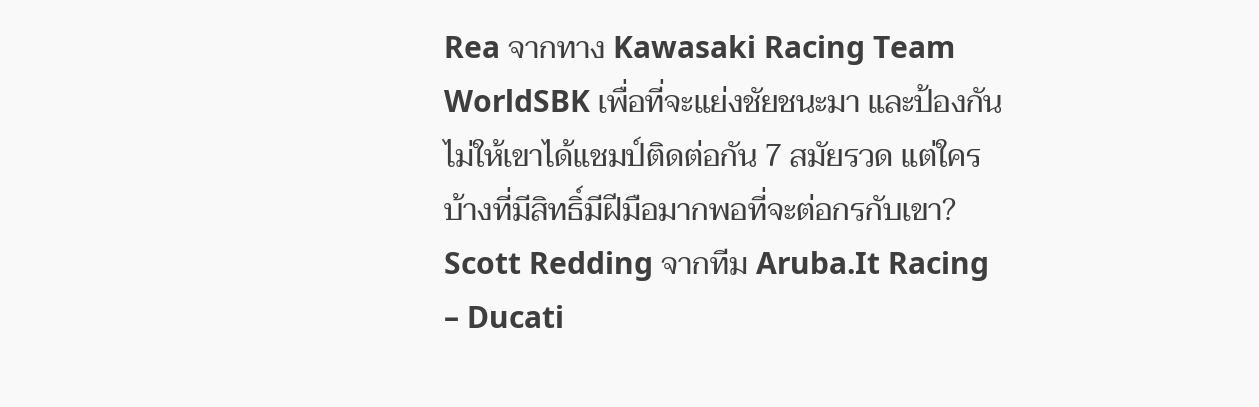Rea จากทาง Kawasaki Racing Team WorldSBK เพื่อที่จะแย่งชัยชนะมา และป้องกันไม่ให้เขาได้แชมป์ติดต่อกัน 7 สมัยรวด แต่ใครบ้างที่มีสิทธิ์มีฝีมือมากพอที่จะต่อกรกับเขา? Scott Redding จากทีม Aruba.It Racing – Ducati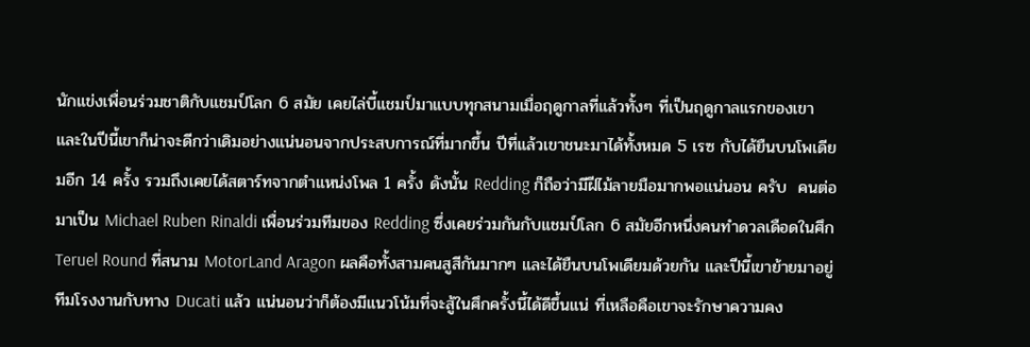นักแข่งเพื่อนร่วมชาติกับแชมป์โลก 6 สมัย เคยไล่บี้แชมป์มาแบบทุกสนามเมื่อฤดูกาลที่แล้วทั้งๆ ที่เป็นฤดูกาลแรกของเขา และในปีนี้เขาก็น่าจะดีกว่าเดิมอย่างแน่นอนจากประสบการณ์ที่มากขึ้น ปีที่แล้วเขาชนะมาได้ทั้งหมด 5 เรซ กับได้ยืนบนโพเดียมอีก 14 ครั้ง รวมถึงเคยได้สตาร์ทจากตำแหน่งโพล 1 ครั้ง ดังนั้น Redding ก็ถือว่ามีฝีไม้ลายมือมากพอแน่นอน ครับ  คนต่อมาเป็น Michael Ruben Rinaldi เพื่อนร่วมทีมของ Redding ซึ่งเคยร่วมกันกับแชมป์โลก 6 สมัยอีกหนึ่งคนทำดวลเดือดในศึก Teruel Round ที่สนาม MotorLand Aragon ผลคือทั้งสามคนสูสีกันมากๆ และได้ยืนบนโพเดียมด้วยกัน และปีนี้เขาย้ายมาอยู่ทีมโรงงานกับทาง Ducati แล้ว แน่นอนว่าก็ต้องมีแนวโน้มที่จะสู้ในศึกครั้งนี้ได้ดีขึ้นแน่ ที่เหลือคือเขาจะรักษาความคง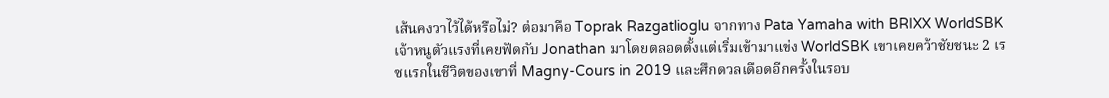เส้นคงวาไว้ได้หรือไม่? ต่อมาคือ Toprak Razgatlioglu จากทาง Pata Yamaha with BRIXX WorldSBK เจ้าหนูตัวแรงที่เคยฟัดกับ Jonathan มาโดยตลอดตั้งแต่เริ่มเข้ามาแข่ง WorldSBK เขาเคยคว้าชัยชนะ 2 เรซแรกในชีวิตของเขาที่ Magny-Cours in 2019 และศึกดวลเดือดอีกครั้งในรอบ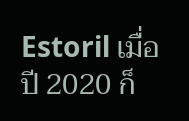Estoril เมื่อปี 2020 ก็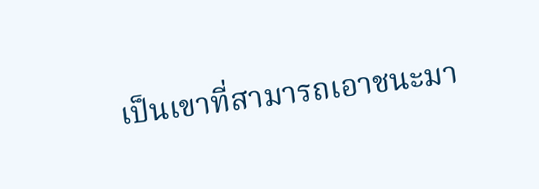เป็นเขาที่สามารถเอาชนะมา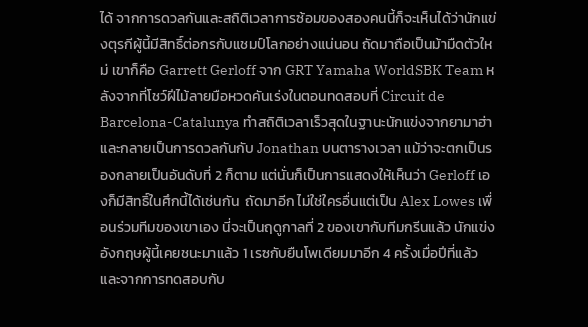ได้ จากการดวลกันและสถิติเวลาการซ้อมของสองคนนี้ก็จะเห็นได้ว่านักแข่งตุรกีผู้นี้มีสิทธิ์ต่อกรกับแชมป์โลกอย่างแน่นอน ถัดมาถือเป็นม้ามืดตัวใหม่ เขาก็คือ Garrett Gerloff จาก GRT Yamaha WorldSBK Team หลังจากที่โชว์ฝีไม้ลายมือหวดคันเร่งในตอนทดสอบที่ Circuit de Barcelona-Catalunya ทำสถิติเวลาเร็วสุดในฐานะนักแข่งจากยามาฮ่า และกลายเป็นการดวลกันกับ Jonathan บนตารางเวลา แม้ว่าจะตกเป็นรองกลายเป็นอันดับที่ 2 ก็ตาม แต่นั่นก็เป็นการแสดงให้เห็นว่า Gerloff เองก็มีสิทธิ์ในศึกนี้ได้เช่นกัน  ถัดมาอีก ไม่ใช่ใครอื่นแต่เป็น Alex Lowes เพื่อนร่วมทีมของเขาเอง นี่จะเป็นฤดูกาลที่ 2 ของเขากับทีมกรีนแล้ว นักแข่งอังกฤษผู้นี้เคยชนะมาแล้ว 1 เรซกับยืนโพเดียมมาอีก 4 ครั้งเมื่อปีที่แล้ว และจากการทดสอบกับ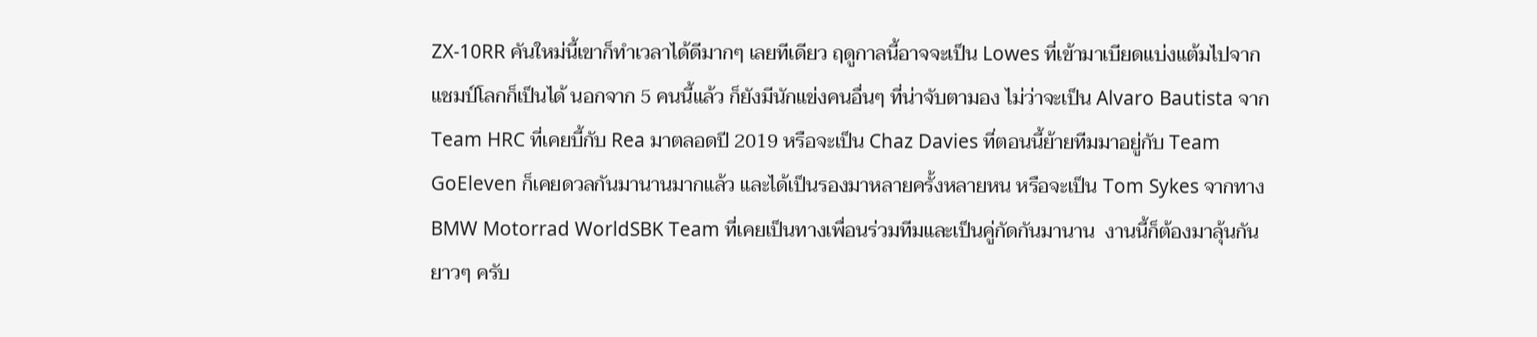ZX-10RR คันใหม่นี้เขาก็ทำเวลาได้ดีมากๆ เลยทีเดียว ฤดูกาลนี้อาจจะเป็น Lowes ที่เข้ามาเบียดแบ่งแต้มไปจากแชมป์โลกก็เป็นได้ นอกจาก 5 คนนี้แล้ว ก็ยังมีนักแข่งคนอื่นๆ ที่น่าจับตามอง ไม่ว่าจะเป็น Alvaro Bautista จาก Team HRC ที่เคยบี้กับ Rea มาตลอดปี 2019 หรือจะเป็น Chaz Davies ที่ตอนนี้ย้ายทีมมาอยู่กับ Team GoEleven ก็เคยดวลกันมานานมากแล้ว และได้เป็นรองมาหลายครั้งหลายหน หรือจะเป็น Tom Sykes จากทาง BMW Motorrad WorldSBK Team ที่เคยเป็นทางเพื่อนร่วมทีมและเป็นคู่กัดกันมานาน  งานนี้ก็ต้องมาลุ้นกันยาวๆ ครับ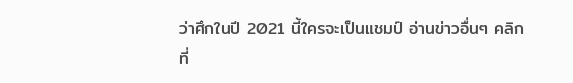ว่าศึกในปี 2021 นี้ใครจะเป็นแชมป์ อ่านข่าวอื่นๆ คลิกที่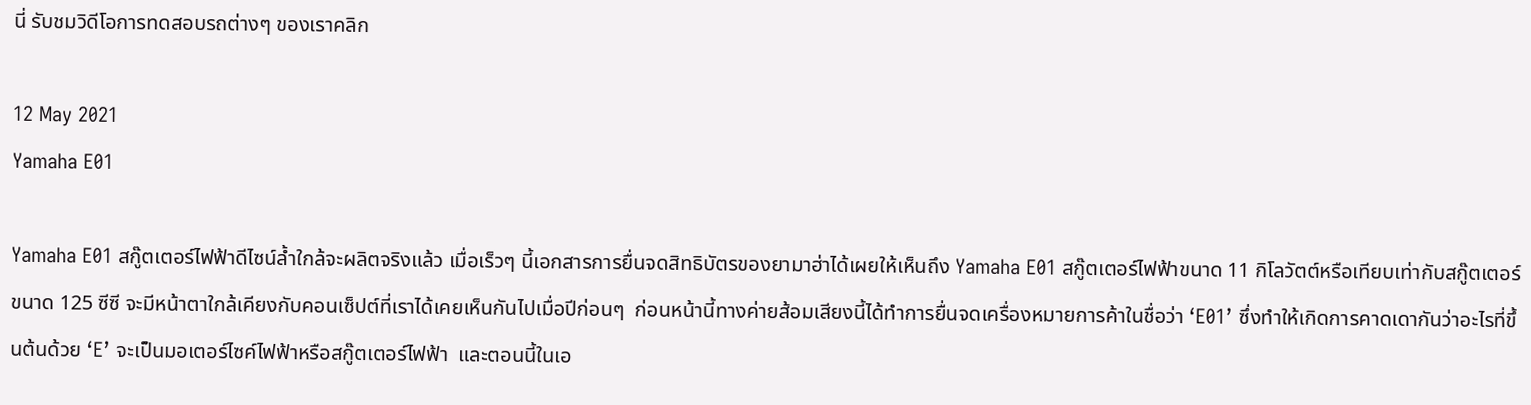นี่ รับชมวิดีโอการทดสอบรถต่างๆ ของเราคลิก

12 May 2021
Yamaha E01

Yamaha E01 สกู๊ตเตอร์ไฟฟ้าดีไซน์ล้ำใกล้จะผลิตจริงแล้ว เมื่อเร็วๆ นี้เอกสารการยื่นจดสิทธิบัตรของยามาฮ่าได้เผยให้เห็นถึง Yamaha E01 สกู๊ตเตอร์ไฟฟ้าขนาด 11 กิโลวัตต์หรือเทียบเท่ากับสกู๊ตเตอร์ขนาด 125 ซีซี จะมีหน้าตาใกล้เคียงกับคอนเซ็ปต์ที่เราได้เคยเห็นกันไปเมื่อปีก่อนๆ  ก่อนหน้านี้ทางค่ายส้อมเสียงนี้ได้ทำการยื่นจดเครื่องหมายการค้าในชื่อว่า ‘E01’ ซึ่งทำให้เกิดการคาดเดากันว่าอะไรที่ขึ้นต้นด้วย ‘E’ จะเป็นมอเตอร์ไซค์ไฟฟ้าหรือสกู๊ตเตอร์ไฟฟ้า  และตอนนี้ในเอ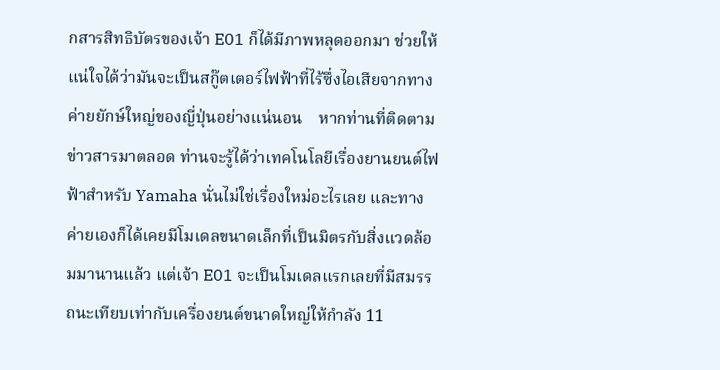กสารสิทธิบัตรของเจ้า E01 ก็ได้มีภาพหลุดออกมา ช่วยให้แน่ใจได้ว่ามันจะเป็นสกู๊ตเตอร์ไฟฟ้าที่ไร้ซึ่งไอเสียจากทางค่ายยักษ์ใหญ่ของญี่ปุ่นอย่างแน่นอน    หากท่านที่ติดตามข่าวสารมาตลอด ท่านจะรู้ได้ว่าเทคโนโลยีเรื่องยานยนต์ไฟฟ้าสำหรับ Yamaha นั่นไม่ใช่เรื่องใหม่อะไรเลย และทางค่ายเองก็ได้เคยมีโมเดลขนาดเล็กที่เป็นมิตรกับสิ่งแวดล้อมมานานแล้ว แต่เจ้า E01 จะเป็นโมเดลแรกเลยที่มีสมรรถนะเทียบเท่ากับเครื่องยนต์ขนาดใหญ่ให้กำลัง 11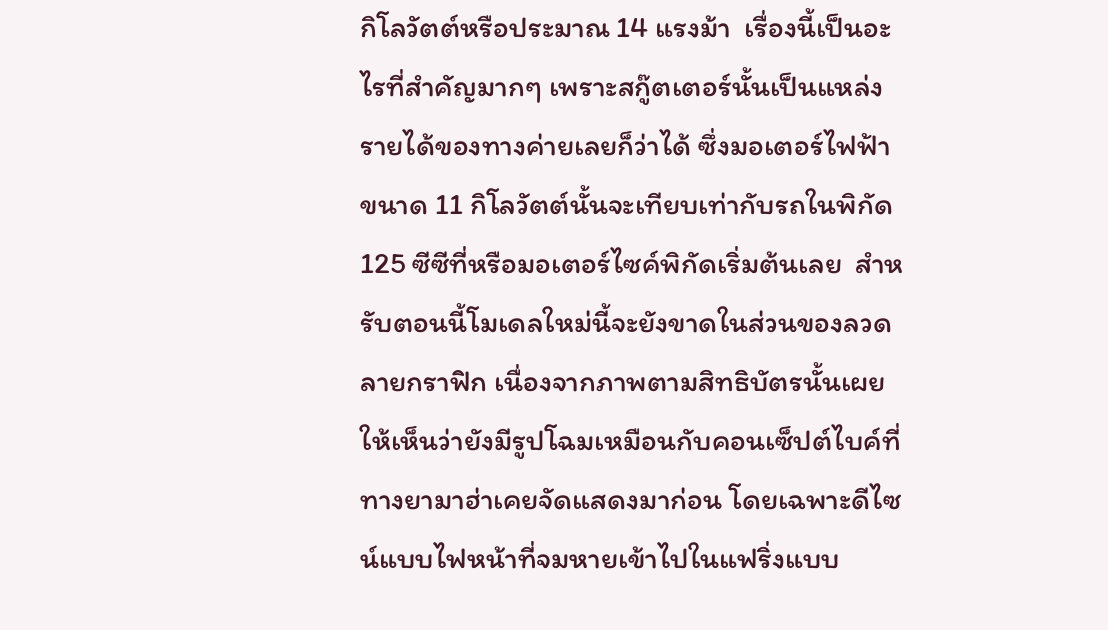กิโลวัตต์หรือประมาณ 14 แรงม้า  เรื่องนี้เป็นอะไรที่สำคัญมากๆ เพราะสกู๊ตเตอร์นั้นเป็นแหล่งรายได้ของทางค่ายเลยก็ว่าได้ ซึ่งมอเตอร์ไฟฟ้าขนาด 11 กิโลวัตต์นั้นจะเทียบเท่ากับรถในพิกัด 125 ซีซีที่หรือมอเตอร์ไซค์พิกัดเริ่มต้นเลย  สำหรับตอนนี้โมเดลใหม่นี้จะยังขาดในส่วนของลวดลายกราฟิก เนื่องจากภาพตามสิทธิบัตรนั้นเผยให้เห็นว่ายังมีรูปโฉมเหมือนกับคอนเซ็ปต์ไบค์ที่ทางยามาฮ่าเคยจัดแสดงมาก่อน โดยเฉพาะดีไซน์แบบไฟหน้าที่จมหายเข้าไปในแฟริ่งแบบ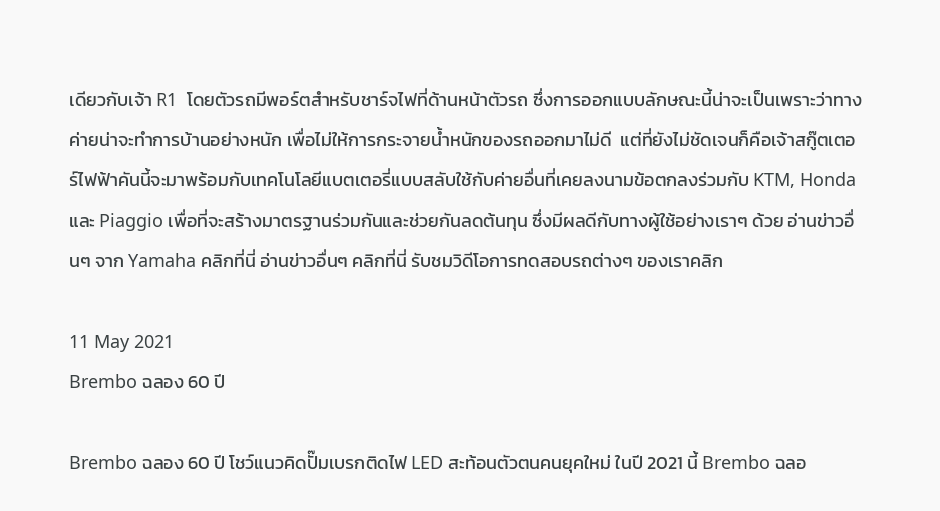เดียวกับเจ้า R1  โดยตัวรถมีพอร์ตสำหรับชาร์จไฟที่ด้านหน้าตัวรถ ซึ่งการออกแบบลักษณะนี้น่าจะเป็นเพราะว่าทางค่ายน่าจะทำการบ้านอย่างหนัก เพื่อไม่ให้การกระจายน้ำหนักของรถออกมาไม่ดี  แต่ที่ยังไม่ชัดเจนก็คือเจ้าสกู๊ตเตอร์ไฟฟ้าคันนี้จะมาพร้อมกับเทคโนโลยีแบตเตอรี่แบบสลับใช้กับค่ายอื่นที่เคยลงนามข้อตกลงร่วมกับ KTM, Honda และ Piaggio เพื่อที่จะสร้างมาตรฐานร่วมกันและช่วยกันลดต้นทุน ซึ่งมีผลดีกับทางผู้ใช้อย่างเราๆ ด้วย อ่านข่าวอื่นๆ จาก Yamaha คลิกที่นี่ อ่านข่าวอื่นๆ คลิกที่นี่ รับชมวิดีโอการทดสอบรถต่างๆ ของเราคลิก

11 May 2021
Brembo ฉลอง 60 ปี

Brembo ฉลอง 60 ปี โชว์แนวคิดปั๊มเบรกติดไฟ LED สะท้อนตัวตนคนยุคใหม่ ในปี 2021 นี้ Brembo ฉลอ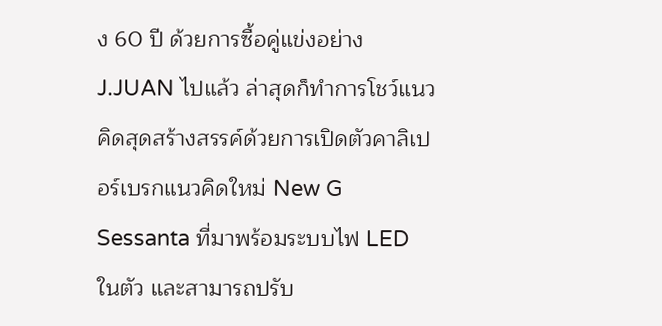ง 60 ปี ด้วยการซื้อคู่แข่งอย่าง J.JUAN ไปแล้ว ล่าสุดก็ทำการโชว์แนวคิดสุดสร้างสรรค์ด้วยการเปิดตัวคาลิเปอร์เบรกแนวคิดใหม่ New G Sessanta ที่มาพร้อมระบบไฟ LED ในตัว และสามารถปรับ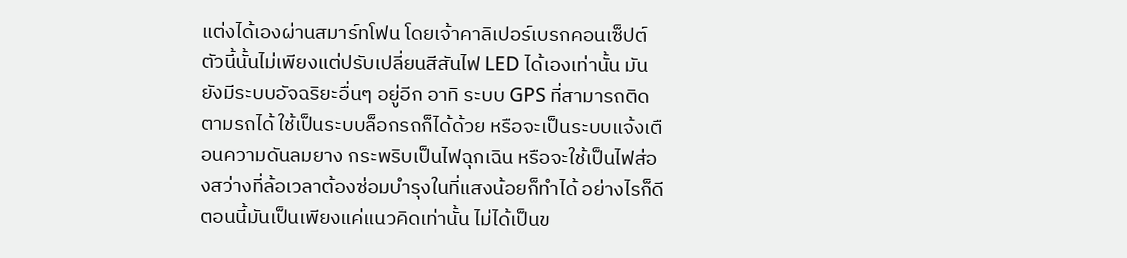แต่งได้เองผ่านสมาร์ทโฟน โดยเจ้าคาลิเปอร์เบรกคอนเซ็ปต์ตัวนี้นั้นไม่เพียงแต่ปรับเปลี่ยนสีสันไฟ LED ได้เองเท่านั้น มันยังมีระบบอัจฉริยะอื่นๆ อยู่อีก อาทิ ระบบ GPS ที่สามารถติดตามรถได้ ใช้เป็นระบบล็อกรถก็ได้ด้วย หรือจะเป็นระบบแจ้งเตือนความดันลมยาง กระพริบเป็นไฟฉุกเฉิน หรือจะใช้เป็นไฟส่องสว่างที่ล้อเวลาต้องซ่อมบำรุงในที่แสงน้อยก็ทำได้ อย่างไรก็ดีตอนนี้มันเป็นเพียงแค่แนวคิดเท่านั้น ไม่ได้เป็นข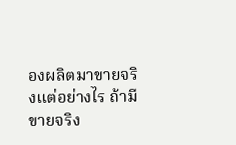องผลิตมาขายจริงแต่อย่างไร ถ้ามีขายจริง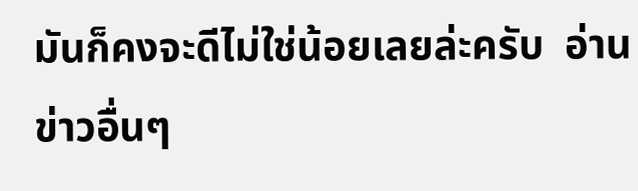มันก็คงจะดีไม่ใช่น้อยเลยล่ะครับ  อ่านข่าวอื่นๆ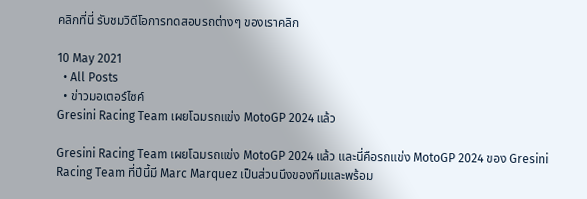คลิกที่นี่ รับชมวิดีโอการทดสอบรถต่างๆ ของเราคลิก

10 May 2021
  • All Posts
  • ข่าวมอเตอร์ไซค์
Gresini Racing Team เผยโฉมรถแข่ง MotoGP 2024 แล้ว

Gresini Racing Team เผยโฉมรถแข่ง MotoGP 2024 แล้ว และนี่คือรถแข่ง MotoGP 2024 ของ Gresini Racing Team ที่ปีนี้มี Marc Marquez เป็นส่วนนึงของทีมและพร้อม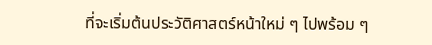ที่จะเริ่มต้นประวัติศาสตร์หน้าใหม่ ๆ ไปพร้อม ๆ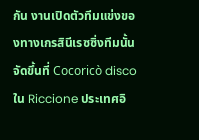กัน งานเปิดตัวทีมแข่งของทางเกรสินีเรซซิ่งทีมนั้นจัดขึ้นที่ Cocoricò disco ใน Riccione ประเทศอิ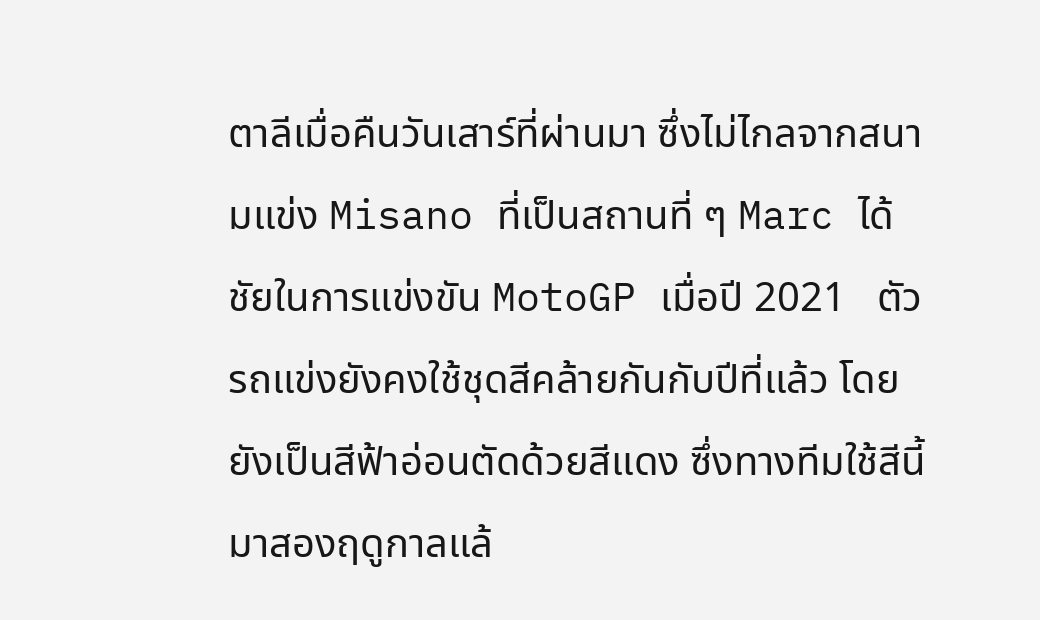ตาลีเมื่อคืนวันเสาร์ที่ผ่านมา ซึ่งไม่ไกลจากสนามแข่ง Misano ที่เป็นสถานที่ ๆ Marc ได้ชัยในการแข่งขัน MotoGP เมื่อปี 2021   ตัวรถแข่งยังคงใช้ชุดสีคล้ายกันกับปีที่แล้ว โดยยังเป็นสีฟ้าอ่อนตัดด้วยสีแดง ซึ่งทางทีมใช้สีนี้มาสองฤดูกาลแล้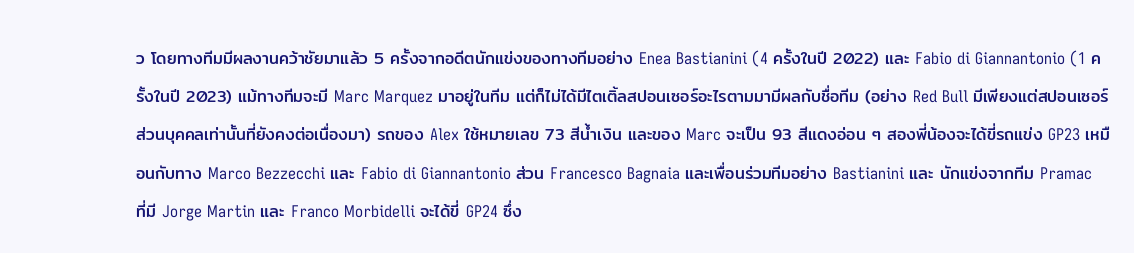ว โดยทางทีมมีผลงานคว้าชัยมาแล้ว 5 ครั้งจากอดีตนักแข่งของทางทีมอย่าง Enea Bastianini (4 ครั้งในปี 2022) และ Fabio di Giannantonio (1 ครั้งในปี 2023) แม้ทางทีมจะมี Marc Marquez มาอยู่ในทีม แต่ก็ไม่ได้มีไตเติ้ลสปอนเซอร์อะไรตามมามีผลกับชื่อทีม (อย่าง Red Bull มีเพียงแต่สปอนเซอร์ส่วนบุคคลเท่านั้นที่ยังคงต่อเนื่องมา) รถของ Alex ใช้หมายเลข 73 สีน้ำเงิน และของ Marc จะเป็น 93 สีแดงอ่อน ๆ สองพี่น้องจะได้ขี่รถแข่ง GP23 เหมือนกับทาง Marco Bezzecchi และ Fabio di Giannantonio ส่วน Francesco Bagnaia และเพื่อนร่วมทีมอย่าง Bastianini และ นักแข่งจากทีม Pramac ที่มี Jorge Martin และ Franco Morbidelli จะได้ขี่ GP24 ซึ่ง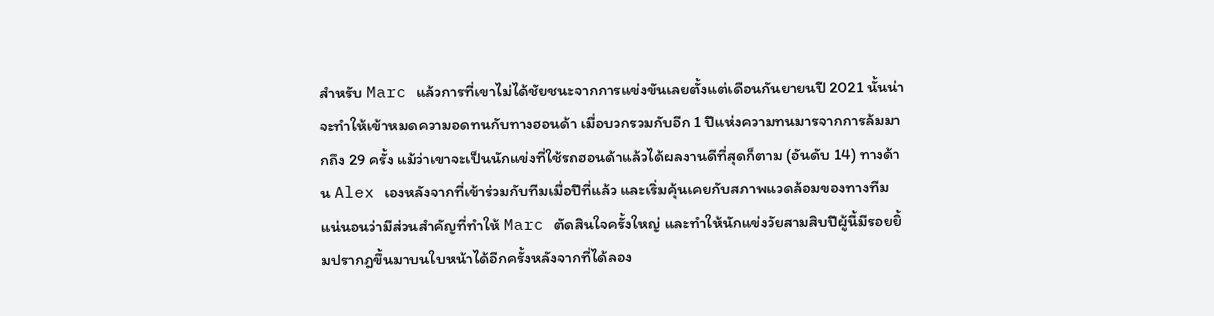สำหรับ Marc แล้วการที่เขาไม่ได้ชัยชนะจากการแข่งขันเลยตั้งแต่เดือนกันยายนปี 2021 นั้นน่าจะทำให้เข้าหมดความอดทนกับทางฮอนด้า เมื่อบวกรวมกับอีก 1 ปีแห่งความทนมารจากการล้มมากถึง 29 ครั้ง แม้ว่าเขาจะเป็นนักแข่งที่ใช้รถฮอนด้าแล้วได้ผลงานดีที่สุดก็ตาม (อันดับ 14) ทางด้าน Alex เองหลังจากที่เข้าร่วมกับทีมเมื่อปีที่แล้ว และเริ่มคุ้นเคยกับสภาพแวดล้อมของทางทีม แน่นอนว่ามีส่วนสำคัญที่ทำให้ Marc ตัดสินใจครั้งใหญ่ และทำให้นักแข่งวัยสามสิบปีผู้นี้มีรอยยิ้มปรากฎขึ้นมาบนใบหน้าได้อีกครั้งหลังจากที่ได้ลอง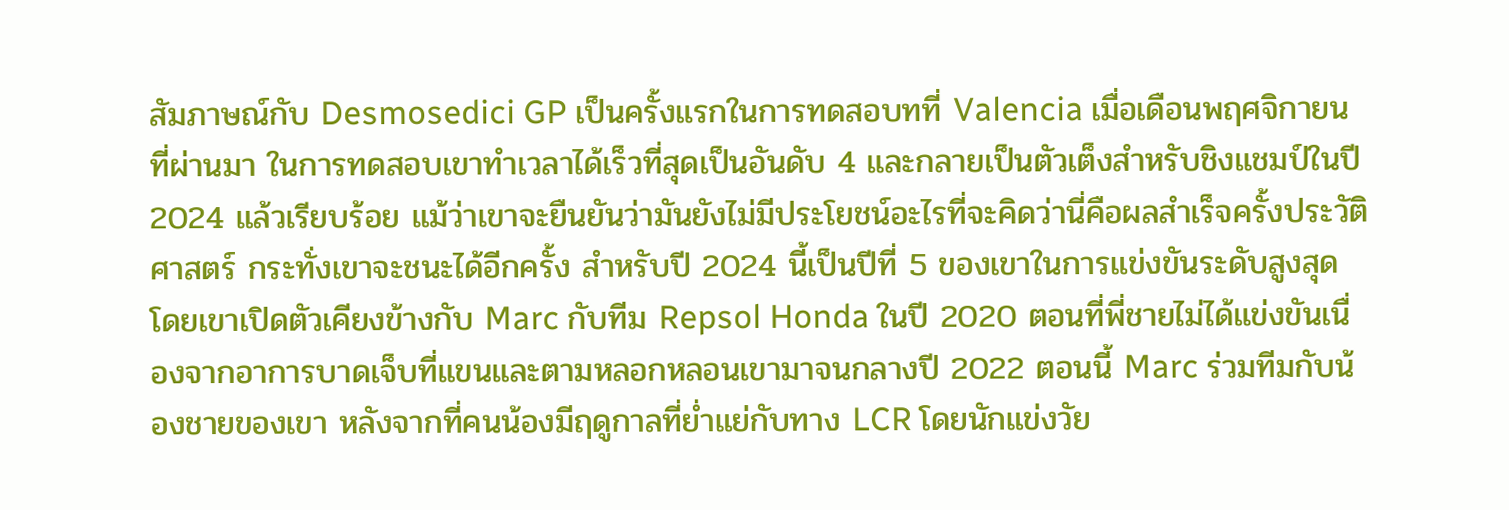สัมภาษณ์กับ Desmosedici GP เป็นครั้งแรกในการทดสอบทที่ Valencia เมื่อเดือนพฤศจิกายนที่ผ่านมา ในการทดสอบเขาทำเวลาได้เร็วที่สุดเป็นอันดับ 4 และกลายเป็นตัวเต็งสำหรับชิงแชมป์ในปี 2024 แล้วเรียบร้อย แม้ว่าเขาจะยืนยันว่ามันยังไม่มีประโยชน์อะไรที่จะคิดว่านี่คือผลสำเร็จครั้งประวัติศาสตร์ กระทั่งเขาจะชนะได้อีกครั้ง สำหรับปี 2024 นี้เป็นปีที่ 5 ของเขาในการแข่งขันระดับสูงสุด โดยเขาเปิดตัวเคียงข้างกับ Marc กับทีม Repsol Honda ในปี 2020 ตอนที่พี่ชายไม่ได้แข่งขันเนื่องจากอาการบาดเจ็บที่แขนและตามหลอกหลอนเขามาจนกลางปี 2022 ตอนนี้ Marc ร่วมทีมกับน้องชายของเขา หลังจากที่คนน้องมีฤดูกาลที่ย่ำแย่กับทาง LCR โดยนักแข่งวัย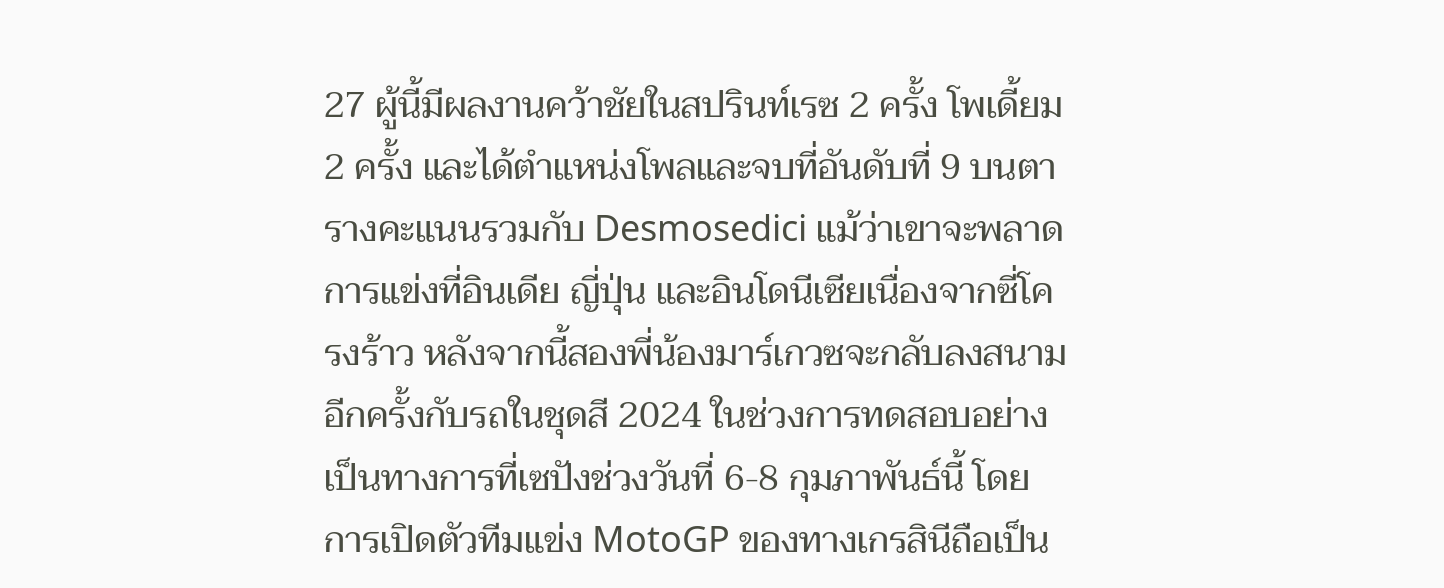27 ผู้นี้มีผลงานคว้าชัยในสปรินท์เรซ 2 ครั้ง โพเดี้ยม 2 ครั้ง และได้ตำแหน่งโพลและจบที่อันดับที่ 9 บนตารางคะแนนรวมกับ Desmosedici แม้ว่าเขาจะพลาดการแข่งที่อินเดีย ญี่ปุ่น และอินโดนีเซียเนื่องจากซี่โครงร้าว หลังจากนี้สองพี่น้องมาร์เกวซจะกลับลงสนามอีกครั้งกับรถในชุดสี 2024 ในช่วงการทดสอบอย่างเป็นทางการที่เซปังช่วงวันที่ 6-8 กุมภาพันธ์นี้ โดยการเปิดตัวทีมแข่ง MotoGP ของทางเกรสินีถือเป็น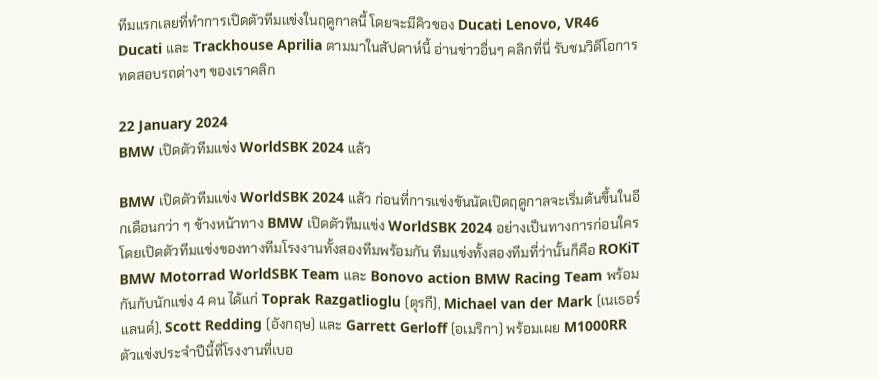ทีมแรกเลยที่ทำการเปิดตัวทีมแข่งในฤดูกาลนี้ โดยจะมีคิวของ Ducati Lenovo, VR46 Ducati และ Trackhouse Aprilia ตามมาในสัปดาห์นี้ อ่านข่าวอื่นๆ คลิกที่นี่ รับชมวิดีโอการทดสอบรถต่างๆ ของเราคลิก

22 January 2024
BMW เปิดตัวทีมแข่ง WorldSBK 2024 แล้ว

BMW เปิดตัวทีมแข่ง WorldSBK 2024 แล้ว ก่อนที่การแข่งขันนัดเปิดฤดูกาลจะเริ่มต้นขึ้นในอีกเดือนกว่า ๆ ข้างหน้าทาง BMW เปิดตัวทีมแข่ง WorldSBK 2024 อย่างเป็นทางการก่อนใคร โดยเปิดตัวทีมแข่งของทางทีมโรงงานทั้งสองทีมพร้อมกัน ทีมแข่งทั้งสองทีมที่ว่านั้นก็คือ ROKiT BMW Motorrad WorldSBK Team และ Bonovo action BMW Racing Team พร้อมกันกับนักแข่ง 4 คน ได้แก่ Toprak Razgatlioglu (ตุรกี), Michael van der Mark (เนเธอร์แลนด์), Scott Redding (อังกฤษ) และ Garrett Gerloff (อเมริกา) พร้อมเผย M1000RR ตัวแข่งประจำปีนี้ที่โรงงานที่เบอ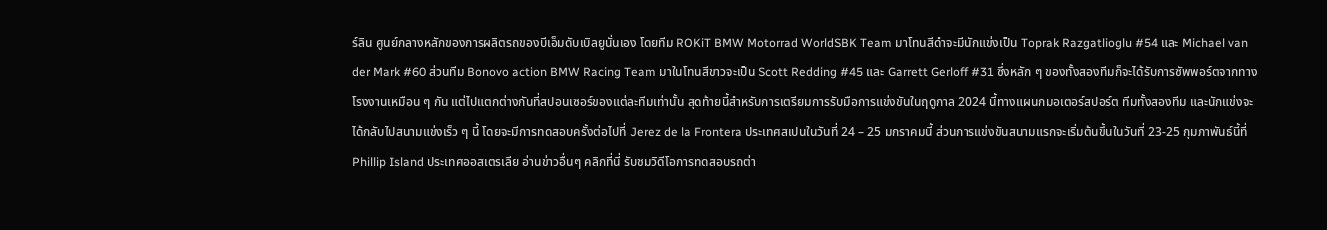ร์ลิน ศูนย์กลางหลักของการผลิตรถของบีเอ็มดับเบิลยูนั่นเอง โดยทีม ROKiT BMW Motorrad WorldSBK Team มาโทนสีดำจะมีนักแข่งเป็น Toprak Razgatlioglu #54 และ Michael van der Mark #60 ส่วนทีม Bonovo action BMW Racing Team มาในโทนสีขาวจะเป็น Scott Redding #45 และ Garrett Gerloff #31 ซึ่งหลัก ๆ ของทั้งสองทีมก็จะได้รับการซัพพอร์ตจากทางโรงงานเหมือน ๆ กัน แต่ไปแตกต่างกันที่สปอนเซอร์ของแต่ละทีมเท่านั้น สุดท้ายนี้สำหรับการเตรียมการรับมือการแข่งขันในฤดูกาล 2024 นี้ทางแผนกมอเตอร์สปอร์ต ทีมทั้งสองทีม และนักแข่งจะได้กลับไปสนามแข่งเร็ว ๆ นี้ โดยจะมีการทดสอบครั้งต่อไปที่ Jerez de la Frontera ประเทศสเปนในวันที่ 24 – 25 มกราคมนี้ ส่วนการแข่งขันสนามแรกจะเริ่มต้นขึ้นในวันที่ 23-25 กุมภาพันธ์นี้ที่ Phillip Island ประเทศออสเตรเลีย อ่านข่าวอื่นๆ คลิกที่นี่ รับชมวิดีโอการทดสอบรถต่า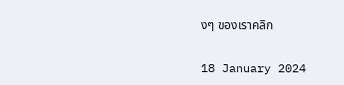งๆ ของเราคลิก

18 January 2024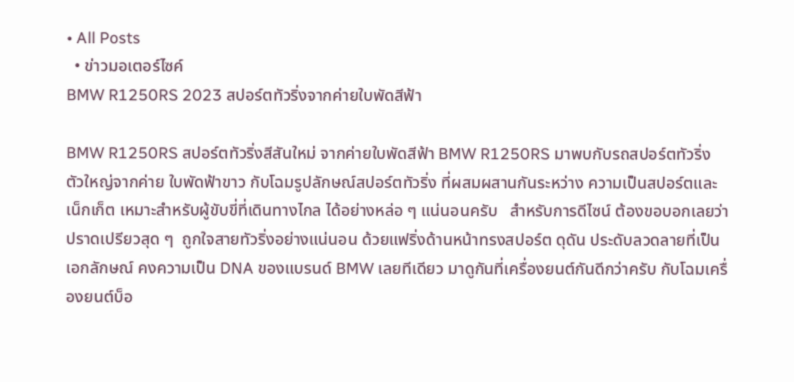• All Posts
  • ข่าวมอเตอร์ไซค์
BMW R1250RS 2023 สปอร์ตทัวริ่งจากค่ายใบพัดสีฟ้า

BMW R1250RS สปอร์ตทัวริ่งสีสันใหม่ จากค่ายใบพัดสีฟ้า BMW R1250RS มาพบกับรถสปอร์ตทัวริ่ง ตัวใหญ่จากค่าย ใบพัดฟ้าขาว กับโฉมรูปลักษณ์สปอร์ตทัวริ่ง ที่ผสมผสานกันระหว่าง ความเป็นสปอร์ตและเน็กเก็ต เหมาะสำหรับผู้ขับขี่ที่เดินทางไกล ได้อย่างหล่อ ๆ แน่นอนครับ   สำหรับการดีไซน์ ต้องขอบอกเลยว่าปราดเปรียวสุด ๆ  ถูกใจสายทัวริ่งอย่างแน่นอน ด้วยแฟริ่งด้านหน้าทรงสปอร์ต ดุดัน ประดับลวดลายที่เป็นเอกลักษณ์ คงความเป็น DNA ของแบรนด์ BMW เลยทีเดียว มาดูกันที่เครื่องยนต์กันดีกว่าครับ กับโฉมเครื่องยนต์บ็อ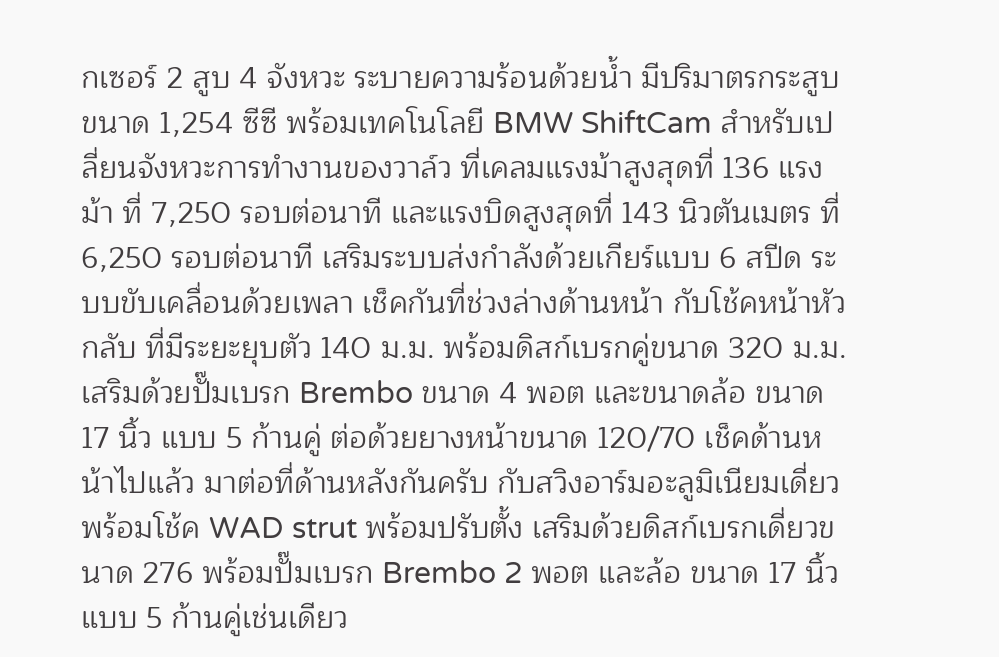กเซอร์ 2 สูบ 4 จังหวะ ระบายความร้อนด้วยน้ำ มีปริมาตรกระสูบขนาด 1,254 ซีซี พร้อมเทคโนโลยี BMW ShiftCam สำหรับเปลี่ยนจังหวะการทำงานของวาล์ว ที่เคลมแรงม้าสูงสุดที่ 136 แรงม้า ที่ 7,250 รอบต่อนาที และแรงบิดสูงสุดที่ 143 นิวตันเมตร ที่ 6,250 รอบต่อนาที เสริมระบบส่งกำลังด้วยเกียร์แบบ 6 สปีด ระบบขับเคลื่อนด้วยเพลา เช็คกันที่ช่วงล่างด้านหน้า กับโช้คหน้าหัวกลับ ที่มีระยะยุบตัว 140 ม.ม. พร้อมดิสก์เบรกคู่ขนาด 320 ม.ม. เสริมด้วยปั๊มเบรก Brembo ขนาด 4 พอต และขนาดล้อ ขนาด 17 นิ้ว แบบ 5 ก้านคู่ ต่อด้วยยางหน้าขนาด 120/70 เช็คด้านหน้าไปแล้ว มาต่อที่ด้านหลังกันครับ กับสวิงอาร์มอะลูมิเนียมเดี่ยวพร้อมโช้ค WAD strut พร้อมปรับตั้ง เสริมด้วยดิสก์เบรกเดี่ยวขนาด 276 พร้อมปั๊มเบรก Brembo 2 พอต และล้อ ขนาด 17 นิ้ว แบบ 5 ก้านคู่เช่นเดียว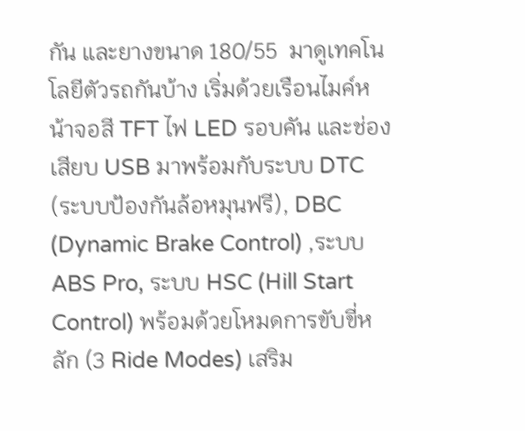กัน และยางขนาด 180/55  มาดูเทคโนโลยีตัวรถกันบ้าง เริ่มด้วยเรือนไมค์หน้าจอสี TFT ไฟ LED รอบคัน และช่องเสียบ USB มาพร้อมกับระบบ DTC (ระบบป้องกันล้อหมุนฟรี), DBC (Dynamic Brake Control) ,ระบบ ABS Pro, ระบบ HSC (Hill Start Control) พร้อมด้วยโหมดการขับขี่หลัก (3 Ride Modes) เสริม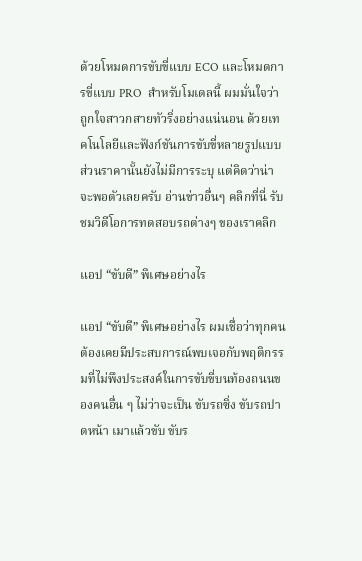ด้วยโหมดการขับขี่แบบ ECO และโหมดการขี่แบบ PRO  สำหรับโมเดลนี้ ผมมั่นใจว่าถูกใจสาวกสายทัวริ่งอย่างแน่นอน ด้วยเทคโนโลยีและฟังก์ชันการขับขี่หลายรูปแบบ ส่วนราคานั้นยังไม่มีการระบุ แต่คิดว่าน่าจะพอตัวเลยครับ อ่านข่าวอื่นๆ คลิกที่นี่ รับชมวิดีโอการทดสอบรถต่างๆ ของเราคลิก

แอป “ขับดี” พิเศษอย่างไร

แอป “ขับดี” พิเศษอย่างไร ผมเชื่อว่าทุกคนต้องเคยมีประสบการณ์พบเจอกับพฤติกรรมที่ไม่พึงประสงค์ในการขับขี่บนท้องถนนของคนอื่น ๆ ไม่ว่าจะเป็น ขับรถซิ่ง ขับรถปาดหน้า เมาแล้วขับ ขับร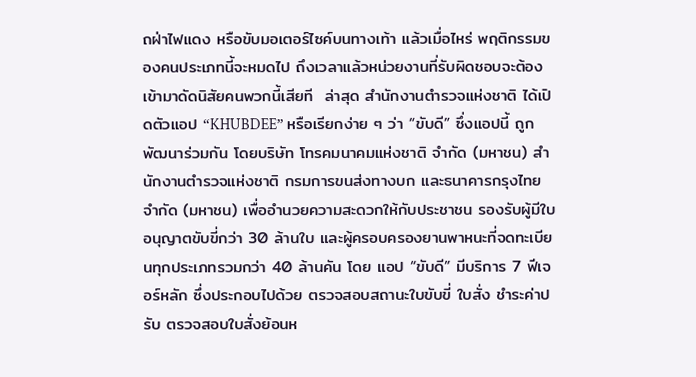ถฝ่าไฟแดง หรือขับมอเตอร์ไซค์บนทางเท้า แล้วเมื่อไหร่ พฤติกรรมของคนประเภทนี้จะหมดไป ถึงเวลาแล้วหน่วยงานที่รับผิดชอบจะต้องเข้ามาดัดนิสัยคนพวกนี้เสียที  ล่าสุด สำนักงานตำรวจแห่งชาติ ได้เปิดตัวแอป “KHUBDEE” หรือเรียกง่าย ๆ ว่า “ขับดี” ซึ่งแอปนี้ ถูกพัฒนาร่วมกัน โดยบริษัท โทรคมนาคมแห่งชาติ จำกัด (มหาชน) สำนักงานตำรวจแห่งชาติ กรมการขนส่งทางบก และธนาคารกรุงไทย จำกัด (มหาชน) เพื่ออำนวยความสะดวกให้กับประชาชน รองรับผู้มีใบอนุญาตขับขี่กว่า 30 ล้านใบ และผู้ครอบครองยานพาหนะที่จดทะเบียนทุกประเภทรวมกว่า 40 ล้านคัน โดย แอป “ขับดี” มีบริการ 7 ฟีเจอร์หลัก ซึ่งประกอบไปด้วย ตรวจสอบสถานะใบขับขี่ ใบสั่ง ชำระค่าปรับ ตรวจสอบใบสั่งย้อนห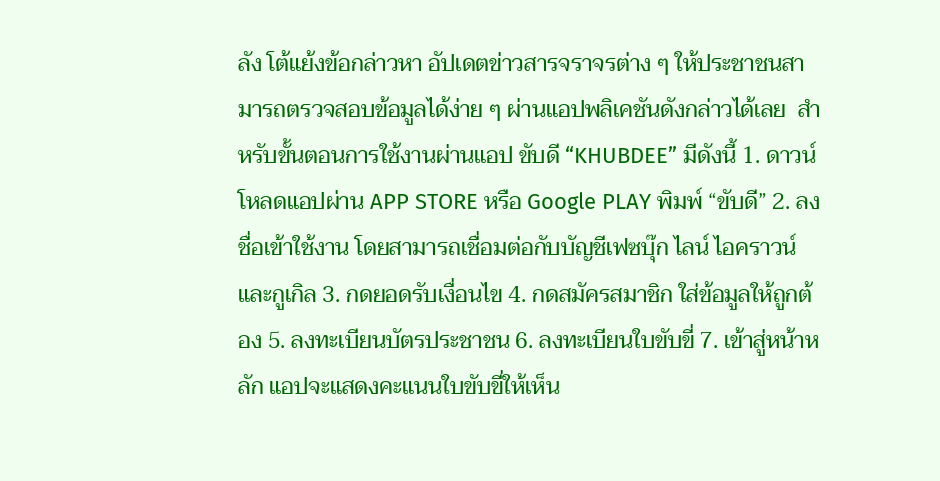ลัง โต้แย้งข้อกล่าวหา อัปเดตข่าวสารจราจรต่าง ๆ ให้ประชาชนสามารถตรวจสอบข้อมูลได้ง่าย ๆ ผ่านแอปพลิเคชันดังกล่าวได้เลย  สำหรับขั้นตอนการใช้งานผ่านแอป ขับดี “KHUBDEE” มีดังนี้ 1. ดาวน์โหลดแอปผ่าน APP STORE หรือ Google PLAY พิมพ์ “ขับดี” 2. ลงชื่อเข้าใช้งาน โดยสามารถเชื่อมต่อกับบัญชีเฟซบุ๊ก ไลน์ ไอคราวน์ และกูเกิล 3. กดยอดรับเงื่อนไข 4. กดสมัครสมาชิก ใส่ข้อมูลให้ถูกต้อง 5. ลงทะเบียนบัตรประชาชน 6. ลงทะเบียนใบขับขี่ 7. เข้าสู่หน้าหลัก แอปจะแสดงคะแนนใบขับขี่ให้เห็น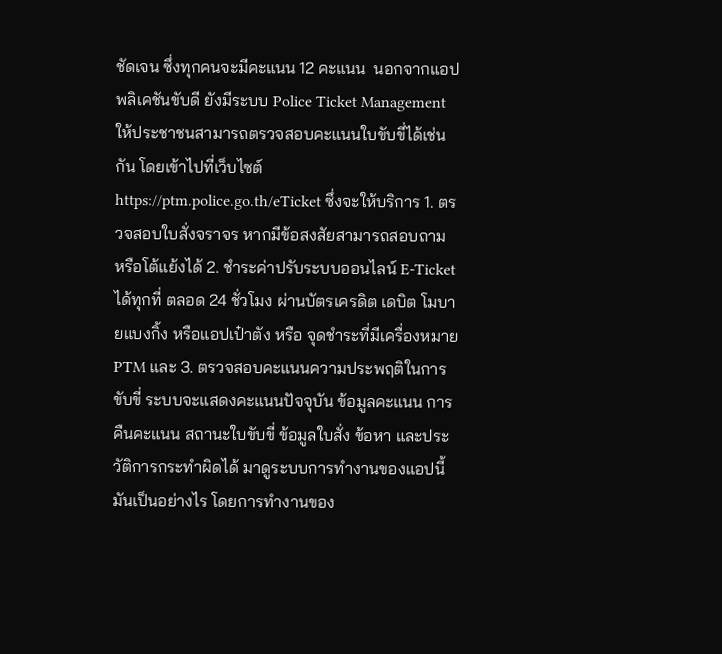ชัดเจน ซึ่งทุกคนจะมีคะแนน 12 คะแนน  นอกจากแอปพลิเคชันขับดี ยังมีระบบ Police Ticket Management ให้ประชาชนสามารถตรวจสอบคะแนนใบขับขี่ได้เช่นกัน โดยเข้าไปที่เว็บไซต์ https://ptm.police.go.th/eTicket ซึ่งจะให้บริการ 1. ตรวจสอบใบสั่งจราจร หากมีข้อสงสัยสามารถสอบถาม หรือโต้แย้งได้ 2. ชำระค่าปรับระบบออนไลน์ E-Ticket ได้ทุกที่ ตลอด 24 ชั่วโมง ผ่านบัตรเครดิต เดบิต โมบายแบงกิ้ง หรือแอปเป๋าตัง หรือ จุดชำระที่มีเครื่องหมาย PTM และ 3. ตรวจสอบคะแนนความประพฤติในการขับขี่ ระบบจะแสดงคะแนนปัจจุบัน ข้อมูลคะแนน การคืนคะแนน สถานะใบขับขี่ ข้อมูลใบสั่ง ข้อหา และประวัติการกระทำผิดได้ มาดูระบบการทำงานของแอปนี้ มันเป็นอย่างไร โดยการทำงานของ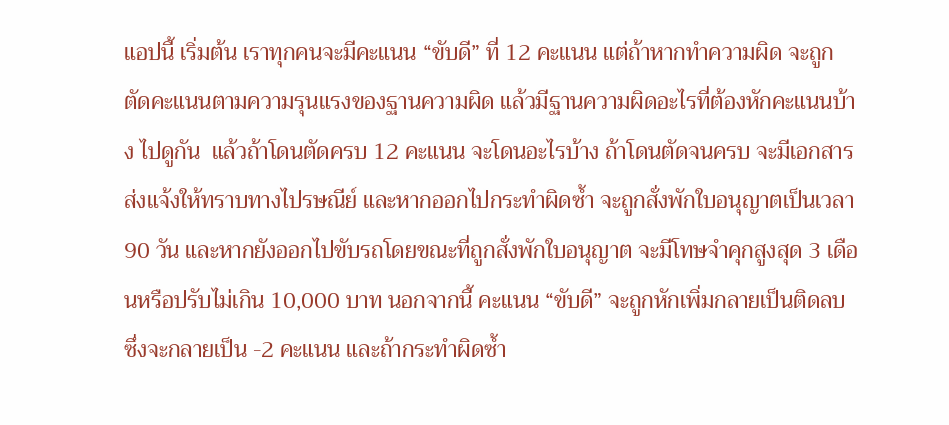แอปนี้ เริ่มต้น เราทุกคนจะมีคะแนน “ขับดี” ที่ 12 คะแนน แต่ถ้าหากทำความผิด จะถูกตัดคะแนนตามความรุนแรงของฐานความผิด แล้วมีฐานความผิดอะไรที่ต้องหักคะแนนบ้าง ไปดูกัน  แล้วถ้าโดนตัดครบ 12 คะแนน จะโดนอะไรบ้าง ถ้าโดนตัดจนครบ จะมีเอกสารส่งแจ้งให้ทราบทางไปรษณีย์ และหากออกไปกระทำผิดซ้ำ จะถูกสั่งพักใบอนุญาตเป็นเวลา 90 วัน และหากยังออกไปขับรถโดยขณะที่ถูกสั่งพักใบอนุญาต จะมีโทษจำคุกสูงสุด 3 เดือนหรือปรับไม่เกิน 10,000 บาท นอกจากนี้ คะแนน “ขับดี” จะถูกหักเพิ่มกลายเป็นติดลบ ซึ่งจะกลายเป็น -2 คะแนน และถ้ากระทำผิดซ้ำ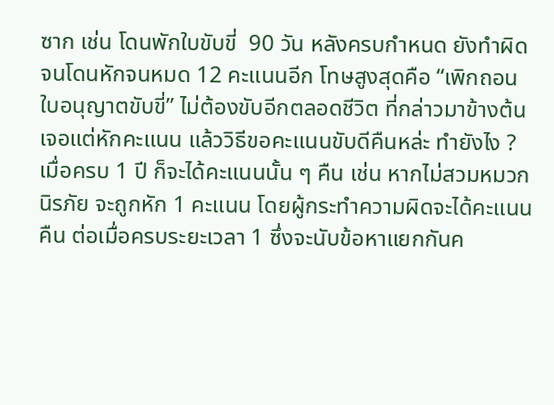ซาก เช่น โดนพักใบขับขี่  90 วัน หลังครบกำหนด ยังทำผิดจนโดนหักจนหมด 12 คะแนนอีก โทษสูงสุดคือ “เพิกถอนใบอนุญาตขับขี่” ไม่ต้องขับอีกตลอดชีวิต ที่กล่าวมาข้างต้นเจอแต่หักคะแนน แล้ววิธีขอคะแนนขับดีคืนหล่ะ ทำยังไง ? เมื่อครบ 1 ปี ก็จะได้คะแนนนั้น ๆ คืน เช่น หากไม่สวมหมวกนิรภัย จะถูกหัก 1 คะแนน โดยผู้กระทำความผิดจะได้คะแนนคืน ต่อเมื่อครบระยะเวลา 1 ซึ่งจะนับข้อหาแยกกันค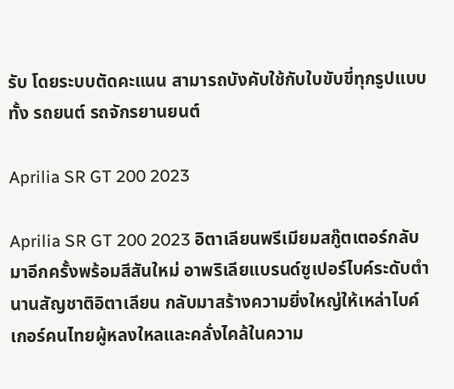รับ โดยระบบตัดคะแนน สามารถบังคับใช้กับใบขับขี่ทุกรูปแบบ ทั้ง รถยนต์ รถจักรยานยนต์

Aprilia SR GT 200 2023

Aprilia SR GT 200 2023 อิตาเลียนพรีเมียมสกู๊ตเตอร์กลับมาอีกครั้งพร้อมสีสันใหม่ อาพริเลียแบรนด์ซูเปอร์ไบค์ระดับตำนานสัญชาติอิตาเลียน กลับมาสร้างความยิ่งใหญ่ให้เหล่าไบค์เกอร์คนไทยผู้หลงใหลและคลั่งไคล้ในความ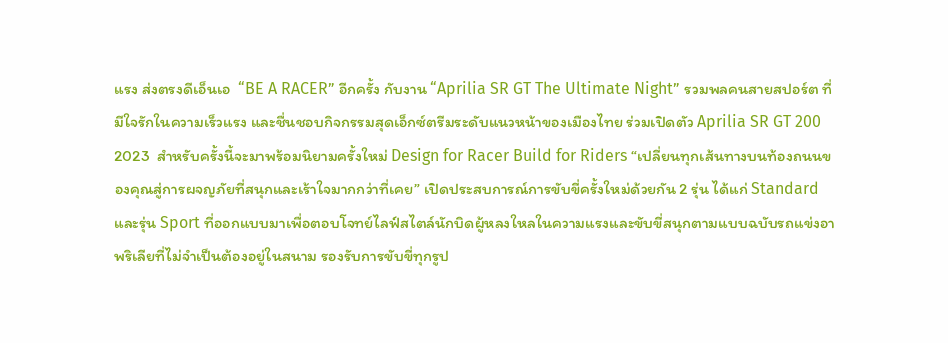แรง ส่งตรงดีเอ็นเอ  “BE A RACER” อีกครั้ง กับงาน “Aprilia SR GT The Ultimate Night” รวมพลคนสายสปอร์ต ที่มีใจรักในความเร็วแรง และชื่นชอบกิจกรรมสุดเอ็กซ์ตรีมระดับแนวหน้าของเมืองไทย ร่วมเปิดตัว Aprilia SR GT 200 2023  สำหรับครั้งนี้จะมาพร้อมนิยามครั้งใหม่ Design for Racer Build for Riders “เปลี่ยนทุกเส้นทางบนท้องถนนของคุณสู่การผจญภัยที่สนุกและเร้าใจมากกว่าที่เคย” เปิดประสบการณ์การขับขี่ครั้งใหม่ด้วยกัน 2 รุ่น ได้แก่ Standard และรุ่น Sport ที่ออกแบบมาเพื่อตอบโจทย์ไลฟ์สไตล์นักบิดผู้หลงใหลในความแรงและขับขี่สนุกตามแบบฉบับรถแข่งอาพริเลียที่ไม่จำเป็นต้องอยู่ในสนาม รองรับการขับขี่ทุกรูป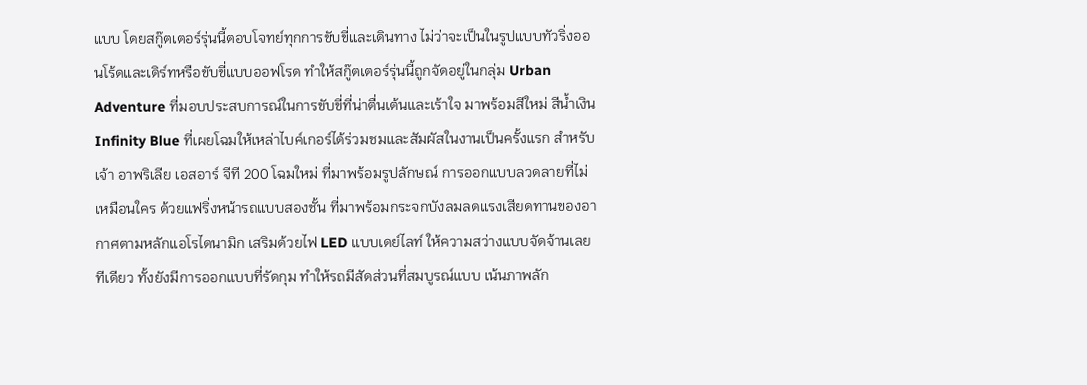แบบ โดยสกู๊ตเตอร์รุ่นนี้ตอบโจทย์ทุกการขับขี่และเดินทาง ไม่ว่าจะเป็นในรูปแบบทัวริ่งออนโร้ดและเดิร์ทหรือขับขี่แบบออฟโรด ทำให้สกู๊ตเตอร์รุ่นนี้ถูกจัดอยู่ในกลุ่ม Urban Adventure ที่มอบประสบการณ์ในการขับขี่ที่น่าตื่นเต้นและเร้าใจ มาพร้อมสีใหม่ สีน้ำเงิน Infinity Blue ที่เผยโฉมให้เหล่าไบค์เกอร์ได้ร่วมชมและสัมผัสในงานเป็นครั้งแรก สำหรับเจ้า อาพริเลีย เอสอาร์ จีที 200 โฉมใหม่ ที่มาพร้อมรูปลักษณ์ การออกแบบลวดลายที่ไม่เหมือนใคร ด้วยแฟริ่งหน้ารถแบบสองชั้น ที่มาพร้อมกระจกบังลมลดแรงเสียดทานของอากาศตามหลักแอโรไดนามิก เสริมด้วยไฟ LED แบบเดย์ไลท์ ให้ความสว่างแบบจัดจ้านเลยทีเดียว ทั้งยังมีการออกแบบที่รัดกุม ทำให้รถมีสัดส่วนที่สมบูรณ์แบบ เน้นภาพลัก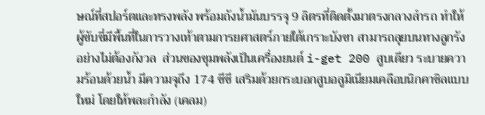ษณ์ที่สปอร์ตและทรงพลัง พร้อมถังน้ำมันบรรจุ 9 ลิตรที่ติดตั้งมาตรงกลางลำรถ ทำให้ผู้ขับขี่มีพื้นที่ในการวางเท้าตามการยศาสตร์ภายใต้เกราะบังขา สามารถลุยบนทางลูกรังอย่างไม่ต้องกังวล  ส่วนของขุมพลังเป็นเครื่องยนต์ i-get 200 สูบเดียว ระบายความร้อนด้วยน้ำ มีความจุถึง 174 ซีซี เสริมด้วยกระบอกสูบอลูมิเนียมเคลือบนิกคาซิลแบบใหม่ โดยให้พละกำลัง (เคลม)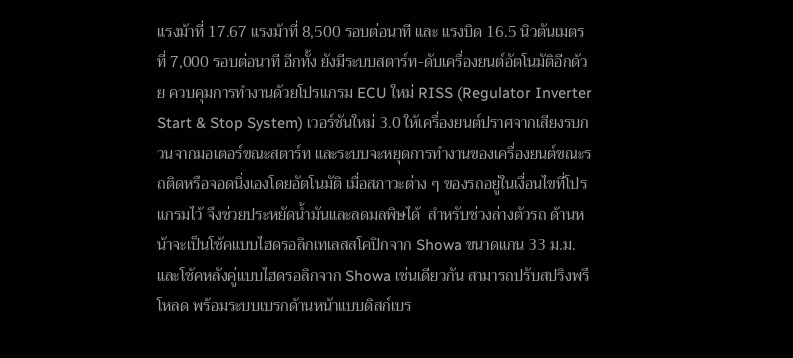แรงม้าที่ 17.67 แรงม้าที่ 8,500 รอบต่อนาที และ แรงบิด 16.5 นิวตันเมตรที่ 7,000 รอบต่อนาที อีกทั้ง ยังมีระบบสตาร์ท-ดับเครื่องยนต์อัตโนมัติอีกด้วย ควบคุมการทำงานด้วยโปรแกรม ECU ใหม่ RISS (Regulator Inverter Start & Stop System) เวอร์ชันใหม่ 3.0 ให้เครื่องยนต์ปราศจากเสียงรบกวนจากมอเตอร์ขณะสตาร์ท และระบบจะหยุดการทำงานของเครื่องยนต์ขณะรถติดหรือจอดนิ่งเองโดยอัตโนมัติ เมื่อสภาวะต่าง ๆ ของรถอยู่ในเงื่อนไขที่โปรแกรมไว้ จึงช่วยประหยัดน้ำมันและลดมลพิษได้  สำหรับช่วงล่างตัวรถ ด้านหน้าจะเป็นโช้คแบบไฮดรอลิกเทเลสสโคปิกจาก Showa ขนาดแกน 33 ม.ม. และโช้คหลังคู่แบบไฮดรอลิกจาก Showa เช่นเดียวกัน สามารถปรับสปริงพรีโหลด พร้อมระบบเบรกด้านหน้าแบบดิสก์เบร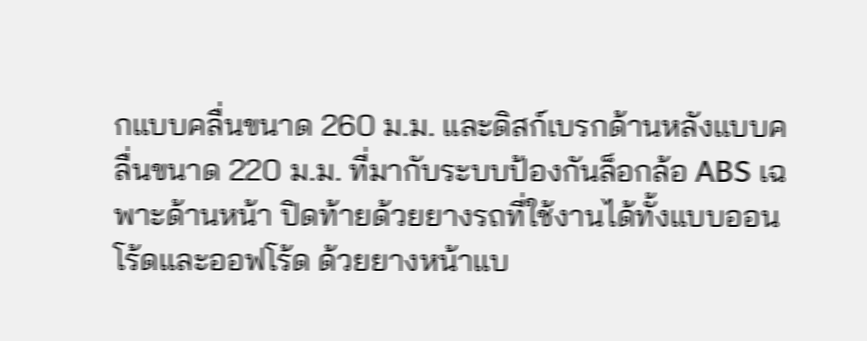กแบบคลื่นขนาด 260 ม.ม. และดิสก์เบรกด้านหลังแบบคลื่นขนาด 220 ม.ม. ที่มากับระบบป้องกันล็อกล้อ ABS เฉพาะด้านหน้า ปิดท้ายด้วยยางรถที่ใช้งานได้ทั้งแบบออนโร้ดและออฟโร้ด ด้วยยางหน้าแบ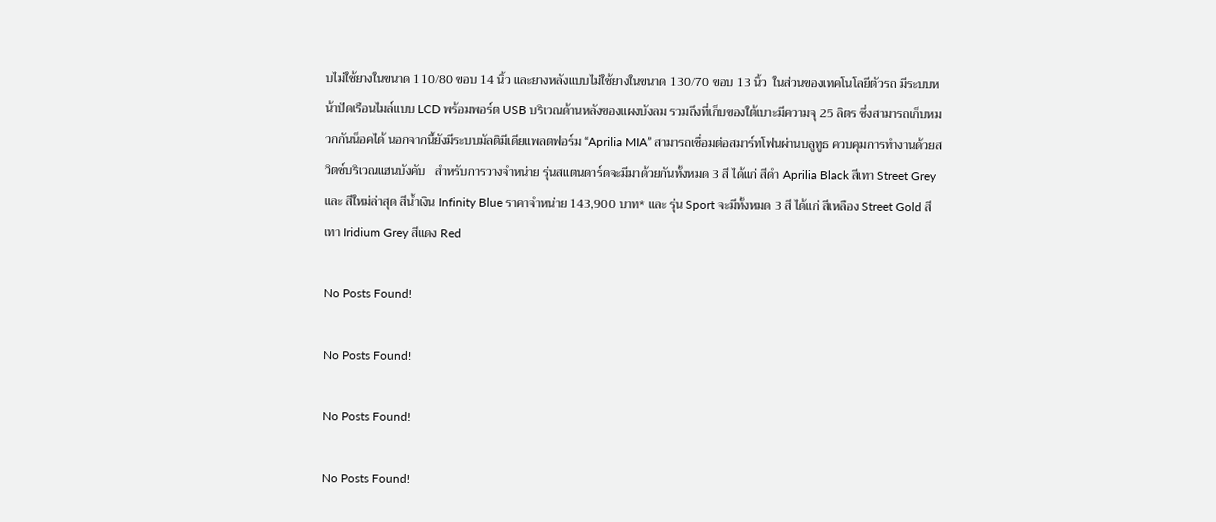บไม่ใช้ยางในขนาด 110/80 ขอบ 14 นิ้ว และยางหลังแบบไม่ใช้ยางในขนาด 130/70 ขอบ 13 นิ้ว  ในส่วนของเทคโนโลยีตัวรถ มีระบบหน้าปัดเรือนไมล์แบบ LCD พร้อมพอร์ต USB บริเวณด้านหลังของแผงบังลม รวมถึงที่เก็บของใต้เบาะมีความจุ 25 ลิตร ซึ่งสามารถเก็บหมวกกันน็อคได้ นอกจากนี้ยังมีระบบมัลติมีเดียแพลตฟอร์ม “Aprilia MIA” สามารถเชื่อมต่อสมาร์ทโฟนผ่านบลูทูธ ควบคุมการทำงานด้วยสวิตซ์บริเวณแฮนบังคับ   สำหรับการวางจำหน่าย รุ่นสแตนดาร์ดจะมีมาด้วยกันทั้งหมด 3 สี ได้แก่ สีดำ Aprilia Black สีเทา Street Grey และ สีใหม่ล่าสุด สีน้ำเงิน Infinity Blue ราคาจำหน่าย 143,900 บาท* และ รุ่น Sport จะมีทั้งหมด 3 สี ได้แก่ สีเหลือง Street Gold สีเทา Iridium Grey สีแดง Red

No Posts Found!

No Posts Found!

No Posts Found!

No Posts Found!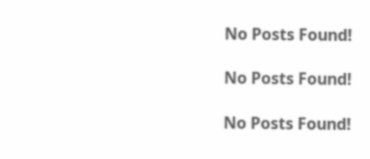No Posts Found!

No Posts Found!

No Posts Found!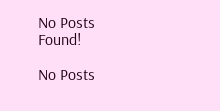No Posts Found!

No Posts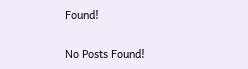Found!

No Posts Found!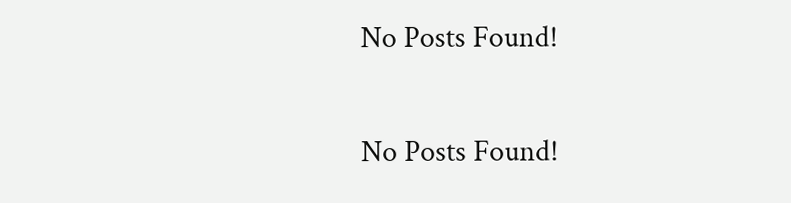No Posts Found!

No Posts Found!